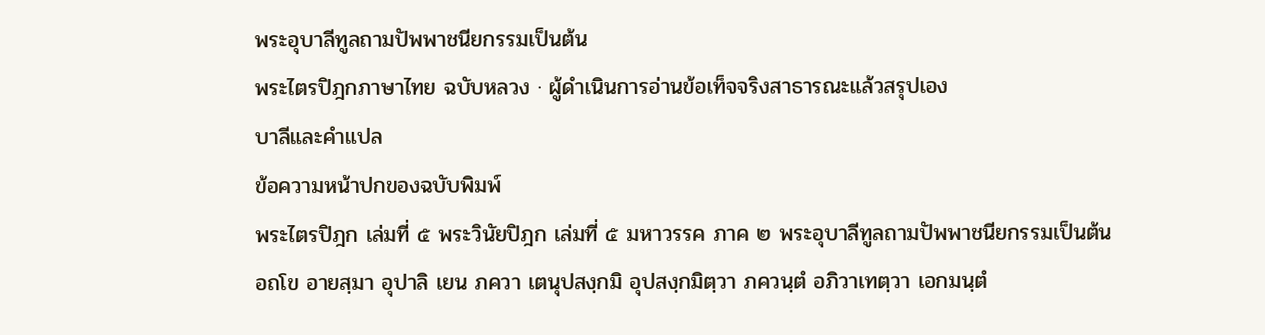พระอุบาลีทูลถามปัพพาชนียกรรมเป็นต้น
พระไตรปิฎกภาษาไทย ฉบับหลวง · ผู้ดำเนินการอ่านข้อเท็จจริงสาธารณะแล้วสรุปเอง
บาลีและคำแปล
ข้อความหน้าปกของฉบับพิมพ์
พระไตรปิฎก เล่มที่ ๕ พระวินัยปิฎก เล่มที่ ๕ มหาวรรค ภาค ๒ พระอุบาลีทูลถามปัพพาชนียกรรมเป็นต้น
อถโข อายสฺมา อุปาลิ เยน ภควา เตนุปสงฺกมิ อุปสงฺกมิตฺวา ภควนฺตํ อภิวาเทตฺวา เอกมนฺตํ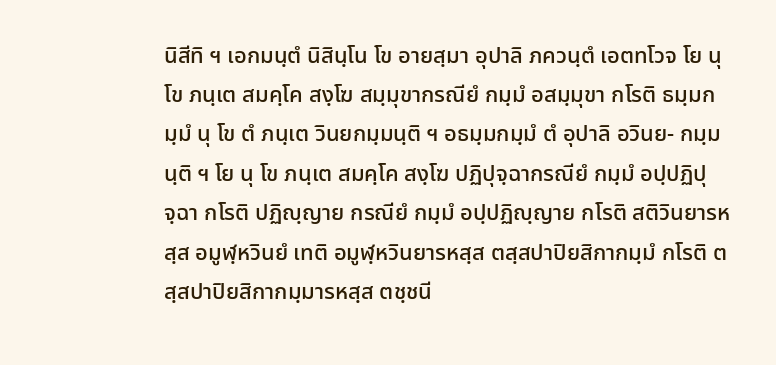นิสีทิ ฯ เอกมนฺตํ นิสินฺโน โข อายสฺมา อุปาลิ ภควนฺตํ เอตทโวจ โย นุ โข ภนฺเต สมคฺโค สงฺโฆ สมฺมุขากรณียํ กมฺมํ อสมฺมุขา กโรติ ธมฺมกมฺมํ นุ โข ตํ ภนฺเต วินยกมฺมนฺติ ฯ อธมฺมกมฺมํ ตํ อุปาลิ อวินย- กมฺมนฺติ ฯ โย นุ โข ภนฺเต สมคฺโค สงฺโฆ ปฏิปุจฺฉากรณียํ กมฺมํ อปฺปฏิปุจฺฉา กโรติ ปฏิญฺญาย กรณียํ กมฺมํ อปฺปฏิญฺญาย กโรติ สติวินยารหสฺส อมูฬฺหวินยํ เทติ อมูฬฺหวินยารหสฺส ตสฺสปาปิยสิกากมฺมํ กโรติ ตสฺสปาปิยสิกากมฺมารหสฺส ตชฺชนี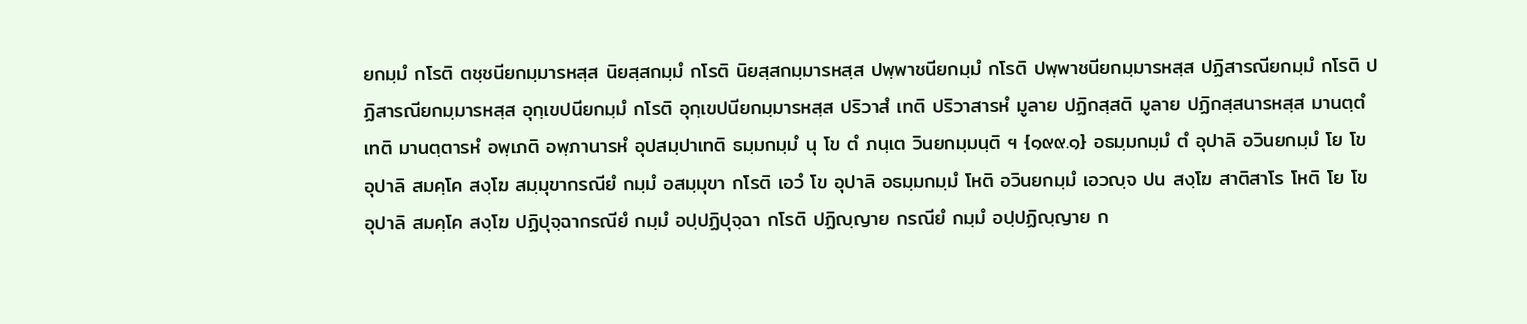ยกมฺมํ กโรติ ตชฺชนียกมฺมารหสฺส นิยสฺสกมฺมํ กโรติ นิยสฺสกมฺมารหสฺส ปพฺพาชนียกมฺมํ กโรติ ปพฺพาชนียกมฺมารหสฺส ปฏิสารณียกมฺมํ กโรติ ปฏิสารณียกมฺมารหสฺส อุกฺเขปนียกมฺมํ กโรติ อุกฺเขปนียกมฺมารหสฺส ปริวาสํ เทติ ปริวาสารหํ มูลาย ปฏิกสฺสติ มูลาย ปฏิกสฺสนารหสฺส มานตฺตํ เทติ มานตฺตารหํ อพฺเภติ อพฺภานารหํ อุปสมฺปาเทติ ธมฺมกมฺมํ นุ โข ตํ ภนฺเต วินยกมฺมนฺติ ฯ {๑๙๙.๑} อธมฺมกมฺมํ ตํ อุปาลิ อวินยกมฺมํ โย โข อุปาลิ สมคฺโค สงฺโฆ สมฺมุขากรณียํ กมฺมํ อสมฺมุขา กโรติ เอวํ โข อุปาลิ อธมฺมกมฺมํ โหติ อวินยกมฺมํ เอวญฺจ ปน สงฺโฆ สาติสาโร โหติ โย โข อุปาลิ สมคฺโค สงฺโฆ ปฏิปุจฺฉากรณียํ กมฺมํ อปฺปฏิปุจฺฉา กโรติ ปฏิญฺญาย กรณียํ กมฺมํ อปฺปฏิญฺญาย ก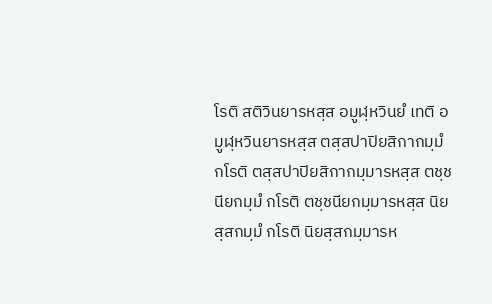โรติ สติวินยารหสฺส อมูฬฺหวินยํ เทติ อมูฬฺหวินยารหสฺส ตสฺสปาปิยสิกากมฺมํ กโรติ ตสฺสปาปิยสิกากมฺมารหสฺส ตชฺชนียกมฺมํ กโรติ ตชฺชนียกมฺมารหสฺส นิยสฺสกมฺมํ กโรติ นิยสฺสกมฺมารห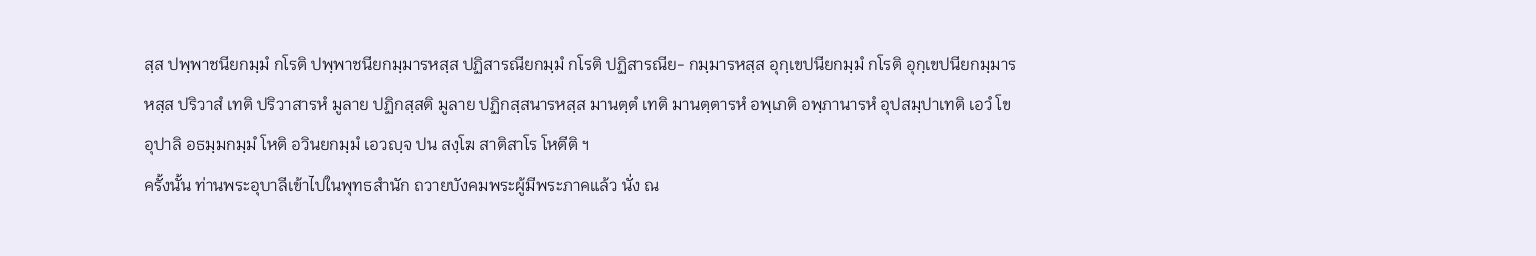สฺส ปพฺพาชนียกมฺมํ กโรติ ปพฺพาชนียกมฺมารหสฺส ปฏิสารณียกมฺมํ กโรติ ปฏิสารณีย- กมฺมารหสฺส อุกฺเขปนียกมฺมํ กโรติ อุกฺเขปนียกมฺมารหสฺส ปริวาสํ เทติ ปริวาสารหํ มูลาย ปฏิกสฺสติ มูลาย ปฏิกสฺสนารหสฺส มานตฺตํ เทติ มานตฺตารหํ อพฺเภติ อพฺภานารหํ อุปสมฺปาเทติ เอวํ โข อุปาลิ อธมฺมกมฺมํ โหติ อวินยกมฺมํ เอวญฺจ ปน สงฺโฆ สาติสาโร โหตีติ ฯ
ครั้งนั้น ท่านพระอุบาลีเข้าไปในพุทธสำนัก ถวายบังคมพระผู้มีพระภาคแล้ว นั่ง ณ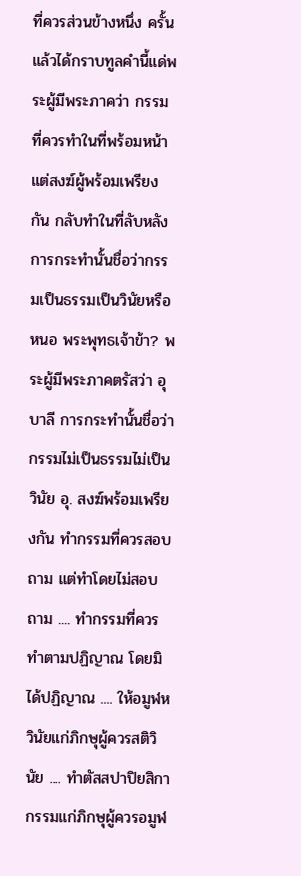ที่ควรส่วนข้างหนึ่ง ครั้นแล้วได้กราบทูลคำนี้แด่พระผู้มีพระภาคว่า กรรมที่ควรทำในที่พร้อมหน้า แต่สงฆ์ผู้พร้อมเพรียงกัน กลับทำในที่ลับหลัง การกระทำนั้นชื่อว่ากรรมเป็นธรรมเป็นวินัยหรือหนอ พระพุทธเจ้าข้า? พระผู้มีพระภาคตรัสว่า อุบาลี การกระทำนั้นชื่อว่า กรรมไม่เป็นธรรมไม่เป็นวินัย อุ. สงฆ์พร้อมเพรียงกัน ทำกรรมที่ควรสอบถาม แต่ทำโดยไม่สอบถาม .... ทำกรรมที่ควรทำตามปฏิญาณ โดยมิได้ปฏิญาณ .... ให้อมูฬหวินัยแก่ภิกษุผู้ควรสติวินัย .... ทำตัสสปาปิยสิกากรรมแก่ภิกษุผู้ควรอมูฬ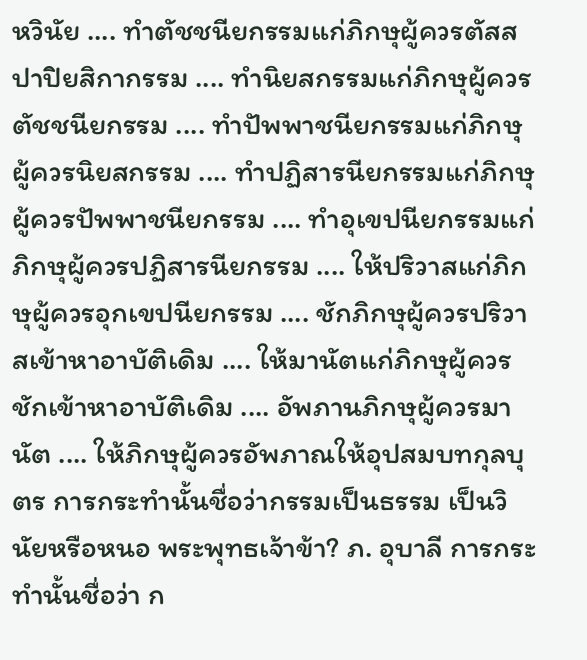หวินัย .... ทำตัชชนียกรรมแก่ภิกษุผู้ควรตัสสปาปิยสิกากรรม .... ทำนิยสกรรมแก่ภิกษุผู้ควรตัชชนียกรรม .... ทำปัพพาชนียกรรมแก่ภิกษุผู้ควรนิยสกรรม .... ทำปฏิสารนียกรรมแก่ภิกษุผู้ควรปัพพาชนียกรรม .... ทำอุเขปนียกรรมแก่ภิกษุผู้ควรปฏิสารนียกรรม .... ให้ปริวาสแก่ภิกษุผู้ควรอุกเขปนียกรรม .... ชักภิกษุผู้ควรปริวาสเข้าหาอาบัติเดิม .... ให้มานัตแก่ภิกษุผู้ควรชักเข้าหาอาบัติเดิม .... อัพภานภิกษุผู้ควรมานัต .... ให้ภิกษุผู้ควรอัพภาณให้อุปสมบทกุลบุตร การกระทำนั้นชื่อว่ากรรมเป็นธรรม เป็นวินัยหรือหนอ พระพุทธเจ้าข้า? ภ. อุบาลี การกระทำนั้นชื่อว่า ก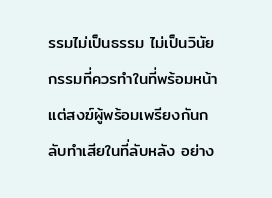รรมไม่เป็นธรรม ไม่เป็นวินัย กรรมที่ควรทำในที่พร้อมหน้า แต่สงฆ์ผู้พร้อมเพรียงกันกลับทำเสียในที่ลับหลัง อย่าง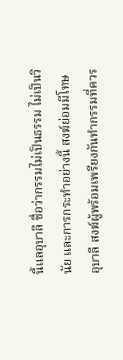นี้แลอุบาลี ชื่อว่ากรรมไม่เป็นธรรม ไม่เป็นวินัย และการกระทำอย่างนี้ สงฆ์ย่อมมีโทษ อุบาลี สงฆ์ผู้พร้อมเพรียงกันทำกรรมที่ควร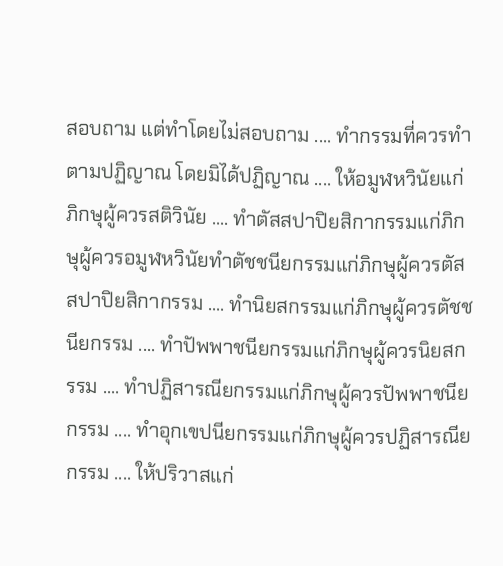สอบถาม แต่ทำโดยไม่สอบถาม .... ทำกรรมที่ควรทำตามปฏิญาณ โดยมิได้ปฏิญาณ .... ให้อมูฬหวินัยแก่ภิกษุผู้ควรสติวินัย .... ทำตัสสปาปิยสิกากรรมแก่ภิกษุผู้ควรอมูฬหวินัยทำตัชชนียกรรมแก่ภิกษุผู้ควรตัสสปาปิยสิกากรรม .... ทำนิยสกรรมแก่ภิกษุผู้ควรตัชชนียกรรม .... ทำปัพพาชนียกรรมแก่ภิกษุผู้ควรนิยสกรรม .... ทำปฏิสารณียกรรมแก่ภิกษุผู้ควรปัพพาชนียกรรม .... ทำอุกเขปนียกรรมแก่ภิกษุผู้ควรปฏิสารณียกรรม .... ให้ปริวาสแก่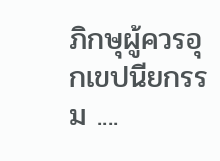ภิกษุผู้ควรอุกเขปนียกรรม ....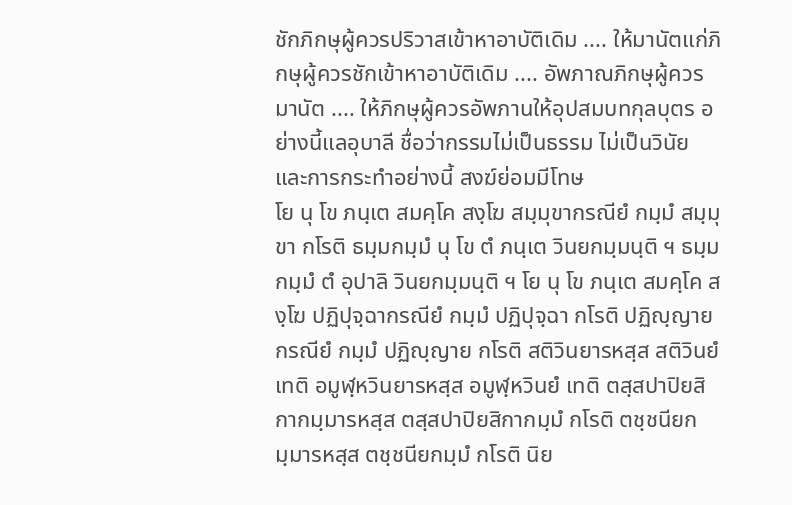ชักภิกษุผู้ควรปริวาสเข้าหาอาบัติเดิม .... ให้มานัตแก่ภิกษุผู้ควรชักเข้าหาอาบัติเดิม .... อัพภาณภิกษุผู้ควรมานัต .... ให้ภิกษุผู้ควรอัพภานให้อุปสมบทกุลบุตร อย่างนี้แลอุบาลี ชื่อว่ากรรมไม่เป็นธรรม ไม่เป็นวินัย และการกระทำอย่างนี้ สงฆ์ย่อมมีโทษ
โย นุ โข ภนฺเต สมคฺโค สงฺโฆ สมฺมุขากรณียํ กมฺมํ สมฺมุขา กโรติ ธมฺมกมฺมํ นุ โข ตํ ภนฺเต วินยกมฺมนฺติ ฯ ธมฺมกมฺมํ ตํ อุปาลิ วินยกมฺมนฺติ ฯ โย นุ โข ภนฺเต สมคฺโค สงฺโฆ ปฏิปุจฺฉากรณียํ กมฺมํ ปฏิปุจฺฉา กโรติ ปฏิญฺญาย กรณียํ กมฺมํ ปฏิญฺญาย กโรติ สติวินยารหสฺส สติวินยํ เทติ อมูฬฺหวินยารหสฺส อมูฬฺหวินยํ เทติ ตสฺสปาปิยสิกากมฺมารหสฺส ตสฺสปาปิยสิกากมฺมํ กโรติ ตชฺชนียกมฺมารหสฺส ตชฺชนียกมฺมํ กโรติ นิย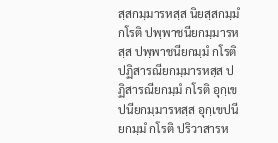สฺสกมฺมารหสฺส นิยสฺสกมฺมํ กโรติ ปพฺพาชนียกมฺมารหสฺส ปพฺพาชนียกมฺมํ กโรติ ปฏิสารณียกมฺมารหสฺส ปฏิสารณียกมฺมํ กโรติ อุกฺเขปนียกมฺมารหสฺส อุกฺเขปนียกมฺมํ กโรติ ปริวาสารห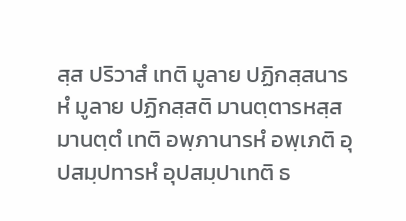สฺส ปริวาสํ เทติ มูลาย ปฏิกสฺสนารหํ มูลาย ปฏิกสฺสติ มานตฺตารหสฺส มานตฺตํ เทติ อพฺภานารหํ อพฺเภติ อุปสมฺปทารหํ อุปสมฺปาเทติ ธ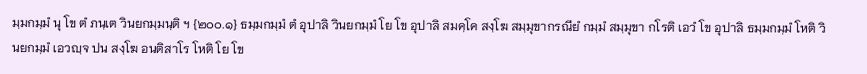มฺมกมฺมํ นุ โข ตํ ภนฺเต วินยกมฺมนฺติ ฯ {๒๐๐.๑} ธมฺมกมฺมํ ตํ อุปาลิ วินยกมฺมํ โย โข อุปาลิ สมคฺโค สงฺโฆ สมฺมุขากรณียํ กมฺมํ สมฺมุขา กโรติ เอวํ โข อุปาลิ ธมฺมกมฺมํ โหติ วินยกมฺมํ เอวญฺจ ปน สงฺโฆ อนติสาโร โหติ โย โข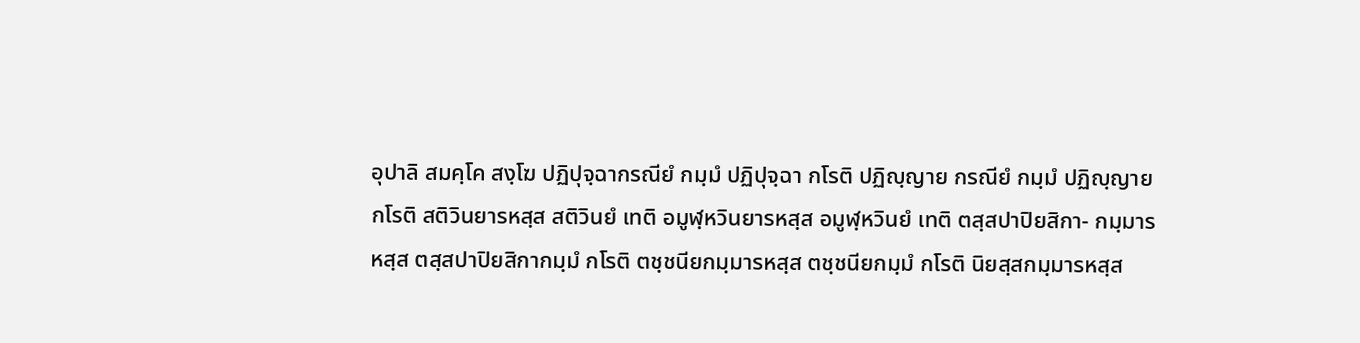อุปาลิ สมคฺโค สงฺโฆ ปฏิปุจฺฉากรณียํ กมฺมํ ปฏิปุจฺฉา กโรติ ปฏิญฺญาย กรณียํ กมฺมํ ปฏิญฺญาย กโรติ สติวินยารหสฺส สติวินยํ เทติ อมูฬฺหวินยารหสฺส อมูฬฺหวินยํ เทติ ตสฺสปาปิยสิกา- กมฺมารหสฺส ตสฺสปาปิยสิกากมฺมํ กโรติ ตชฺชนียกมฺมารหสฺส ตชฺชนียกมฺมํ กโรติ นิยสฺสกมฺมารหสฺส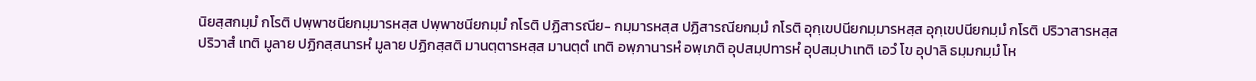นิยสฺสกมฺมํ กโรติ ปพฺพาชนียกมฺมารหสฺส ปพฺพาชนียกมฺมํ กโรติ ปฏิสารณีย- กมฺมารหสฺส ปฏิสารณียกมฺมํ กโรติ อุกฺเขปนียกมฺมารหสฺส อุกฺเขปนียกมฺมํ กโรติ ปริวาสารหสฺส ปริวาสํ เทติ มูลาย ปฏิกสฺสนารหํ มูลาย ปฏิกสฺสติ มานตฺตารหสฺส มานตฺตํ เทติ อพฺภานารหํ อพฺเภติ อุปสมฺปทารหํ อุปสมฺปาเทติ เอวํ โข อุปาลิ ธมฺมกมฺมํ โห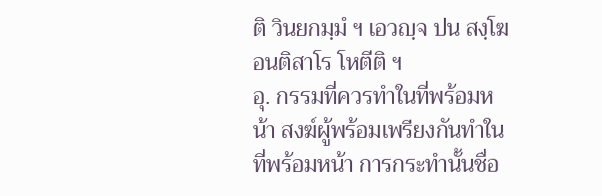ติ วินยกมฺมํ ฯ เอวญฺจ ปน สงฺโฆ อนติสาโร โหตีติ ฯ
อุ. กรรมที่ควรทำในที่พร้อมหน้า สงฆ์ผู้พร้อมเพรียงกันทำในที่พร้อมหน้า การกระทำนั้นชื่อ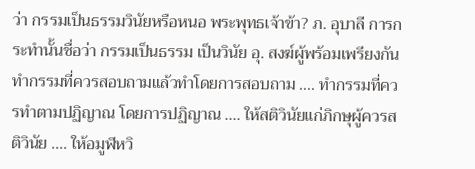ว่า กรรมเป็นธรรมวินัยหรือหนอ พระพุทธเจ้าข้า? ภ. อุบาลี การกระทำนั้นชื่อว่า กรรมเป็นธรรม เป็นวินัย อุ. สงฆ์ผู้พร้อมเพรียงกัน ทำกรรมที่ควรสอบถามแล้วทำโดยการสอบถาม .... ทำกรรมที่ควรทำตามปฏิญาณ โดยการปฏิญาณ .... ให้สติวินัยแก่ภิกษุผู้ควรสติวินัย .... ให้อมูฬหวิ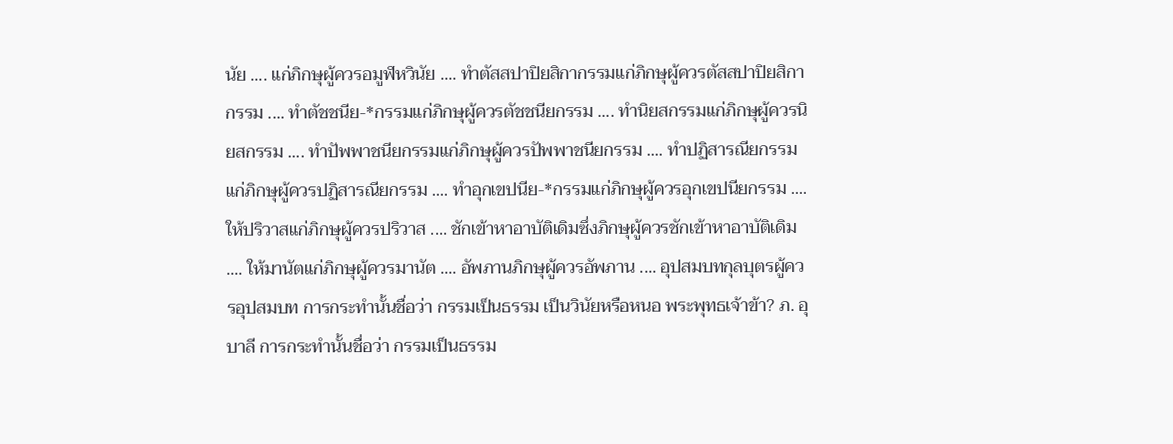นัย .... แก่ภิกษุผู้ควรอมูฬหวินัย .... ทำตัสสปาปิยสิกากรรมแก่ภิกษุผู้ควรตัสสปาปิยสิกากรรม .... ทำตัชชนีย-*กรรมแก่ภิกษุผู้ควรตัชชนียกรรม .... ทำนิยสกรรมแก่ภิกษุผู้ควรนิยสกรรม .... ทำปัพพาชนียกรรมแก่ภิกษุผู้ควรปัพพาชนียกรรม .... ทำปฏิสารณียกรรมแก่ภิกษุผู้ควรปฏิสารณียกรรม .... ทำอุกเขปนีย-*กรรมแก่ภิกษุผู้ควรอุกเขปนียกรรม .... ให้ปริวาสแก่ภิกษุผู้ควรปริวาส .... ชักเข้าหาอาบัติเดิมซึ่งภิกษุผู้ควรชักเข้าหาอาบัติเดิม .... ให้มานัตแก่ภิกษุผู้ควรมานัต .... อัพภานภิกษุผู้ควรอัพภาน .... อุปสมบทกุลบุตรผู้ควรอุปสมบท การกระทำนั้นชื่อว่า กรรมเป็นธรรม เป็นวินัยหรือหนอ พระพุทธเจ้าข้า? ภ. อุบาลี การกระทำนั้นชื่อว่า กรรมเป็นธรรม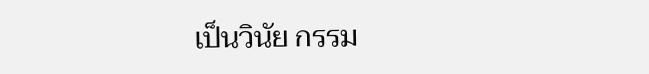เป็นวินัย กรรม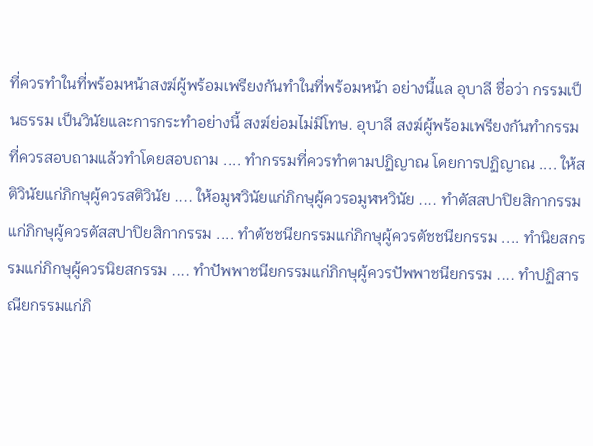ที่ควรทำในที่พร้อมหน้าสงฆ์ผู้พร้อมเพรียงกันทำในที่พร้อมหน้า อย่างนี้แล อุบาลี ชื่อว่า กรรมเป็นธรรม เป็นวินัยและการกระทำอย่างนี้ สงฆ์ย่อมไม่มีโทษ. อุบาลี สงฆ์ผู้พร้อมเพรียงกันทำกรรมที่ควรสอบถามแล้วทำโดยสอบถาม .... ทำกรรมที่ควรทำตามปฏิญาณ โดยการปฏิญาณ .... ให้สติวินัยแก่ภิกษุผู้ควรสติวินัย .... ให้อมูฬวินัยแก่ภิกษุผู้ควรอมูฬหวินัย .... ทำตัสสปาปิยสิกากรรมแก่ภิกษุผู้ควรตัสสปาปิยสิกากรรม .... ทำตัชชนียกรรมแก่ภิกษุผู้ควรตัชชนียกรรม .... ทำนิยสกรรมแก่ภิกษุผู้ควรนิยสกรรม .... ทำปัพพาชนียกรรมแก่ภิกษุผู้ควรปัพพาชนียกรรม .... ทำปฏิสารณียกรรมแก่ภิ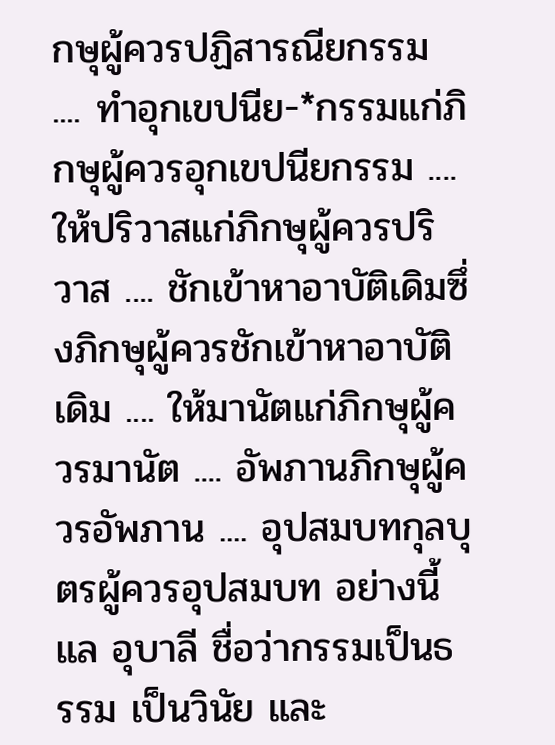กษุผู้ควรปฏิสารณียกรรม .... ทำอุกเขปนีย-*กรรมแก่ภิกษุผู้ควรอุกเขปนียกรรม .... ให้ปริวาสแก่ภิกษุผู้ควรปริวาส .... ชักเข้าหาอาบัติเดิมซึ่งภิกษุผู้ควรชักเข้าหาอาบัติเดิม .... ให้มานัตแก่ภิกษุผู้ควรมานัต .... อัพภานภิกษุผู้ควรอัพภาน .... อุปสมบทกุลบุตรผู้ควรอุปสมบท อย่างนี้แล อุบาลี ชื่อว่ากรรมเป็นธรรม เป็นวินัย และ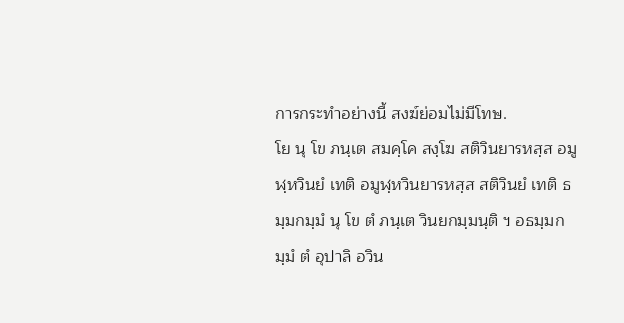การกระทำอย่างนี้ สงฆ์ย่อมไม่มีโทษ.
โย นุ โข ภนฺเต สมคฺโค สงฺโฆ สติวินยารหสฺส อมูฬฺหวินยํ เทติ อมูฬฺหวินยารหสฺส สติวินยํ เทติ ธมฺมกมฺมํ นุ โข ตํ ภนฺเต วินยกมฺมนฺติ ฯ อธมฺมกมฺมํ ตํ อุปาลิ อวิน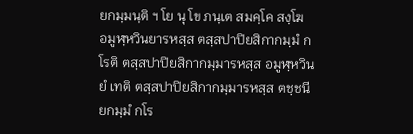ยกมฺมนฺติ ฯ โย นุ โข ภนฺเต สมคฺโค สงฺโฆ อมูฬฺหวินยารหสฺส ตสฺสปาปิยสิกากมฺมํ กโรติ ตสฺสปาปิยสิกากมฺมารหสฺส อมูฬฺหวินยํ เทติ ตสฺสปาปิยสิกากมฺมารหสฺส ตชฺชนียกมฺมํ กโร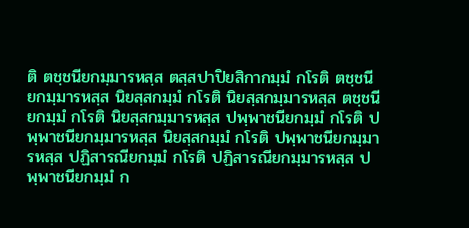ติ ตชฺชนียกมฺมารหสฺส ตสฺสปาปิยสิกากมฺมํ กโรติ ตชฺชนียกมฺมารหสฺส นิยสฺสกมฺมํ กโรติ นิยสฺสกมฺมารหสฺส ตชฺชนียกมฺมํ กโรติ นิยสฺสกมฺมารหสฺส ปพฺพาชนียกมฺมํ กโรติ ปพฺพาชนียกมฺมารหสฺส นิยสฺสกมฺมํ กโรติ ปพฺพาชนียกมฺมารหสฺส ปฏิสารณียกมฺมํ กโรติ ปฏิสารณียกมฺมารหสฺส ปพฺพาชนียกมฺมํ ก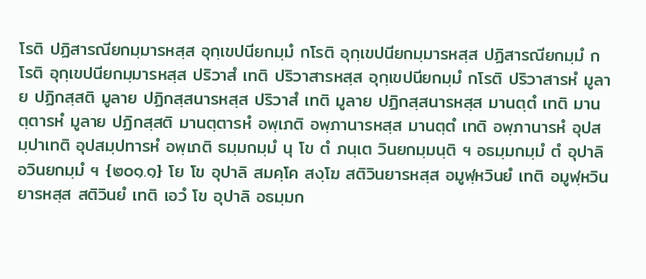โรติ ปฏิสารณียกมฺมารหสฺส อุกฺเขปนียกมฺมํ กโรติ อุกฺเขปนียกมฺมารหสฺส ปฏิสารณียกมฺมํ กโรติ อุกฺเขปนียกมฺมารหสฺส ปริวาสํ เทติ ปริวาสารหสฺส อุกฺเขปนียกมฺมํ กโรติ ปริวาสารหํ มูลาย ปฏิกสฺสติ มูลาย ปฏิกสฺสนารหสฺส ปริวาสํ เทติ มูลาย ปฏิกสฺสนารหสฺส มานตฺตํ เทติ มานตฺตารหํ มูลาย ปฏิกสฺสติ มานตฺตารหํ อพฺเภติ อพฺภานารหสฺส มานตฺตํ เทติ อพฺภานารหํ อุปสมฺปาเทติ อุปสมฺปทารหํ อพฺเภติ ธมฺมกมฺมํ นุ โข ตํ ภนฺเต วินยกมฺมนฺติ ฯ อธมฺมกมฺมํ ตํ อุปาลิ อวินยกมฺมํ ฯ {๒๐๑.๑} โย โข อุปาลิ สมคฺโค สงฺโฆ สติวินยารหสฺส อมูฬฺหวินยํ เทติ อมูฬฺหวินยารหสฺส สติวินยํ เทติ เอวํ โข อุปาลิ อธมฺมก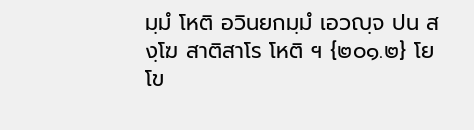มฺมํ โหติ อวินยกมฺมํ เอวญฺจ ปน สงฺโฆ สาติสาโร โหติ ฯ {๒๐๑.๒} โย โข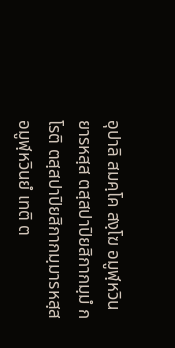อุปาลิ สมคฺโค สงฺโฆ อมูฬฺหวินยารหสฺส ตสฺสปาปิยสิกากมฺมํ กโรติ ตสฺสปาปิยสิกากมฺมารหสฺส อมูฬฺหวินยํ เทติ ต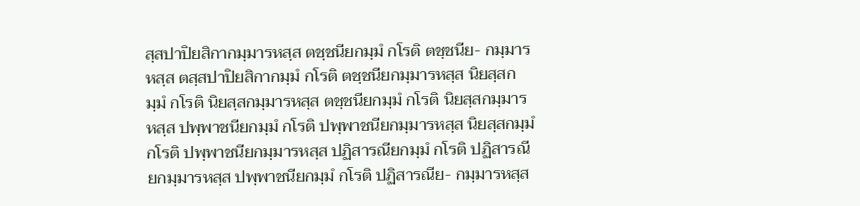สฺสปาปิยสิกากมฺมารหสฺส ตชฺชนียกมฺมํ กโรติ ตชฺชนีย- กมฺมารหสฺส ตสฺสปาปิยสิกากมฺมํ กโรติ ตชฺชนียกมฺมารหสฺส นิยสฺสกมฺมํ กโรติ นิยสฺสกมฺมารหสฺส ตชฺชนียกมฺมํ กโรติ นิยสฺสกมฺมารหสฺส ปพฺพาชนียกมฺมํ กโรติ ปพฺพาชนียกมฺมารหสฺส นิยสฺสกมฺมํ กโรติ ปพฺพาชนียกมฺมารหสฺส ปฏิสารณียกมฺมํ กโรติ ปฏิสารณียกมฺมารหสฺส ปพฺพาชนียกมฺมํ กโรติ ปฏิสารณีย- กมฺมารหสฺส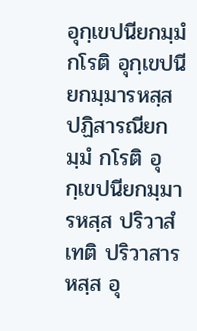อุกฺเขปนียกมฺมํ กโรติ อุกฺเขปนียกมฺมารหสฺส ปฏิสารณียกมฺมํ กโรติ อุกฺเขปนียกมฺมารหสฺส ปริวาสํ เทติ ปริวาสารหสฺส อุ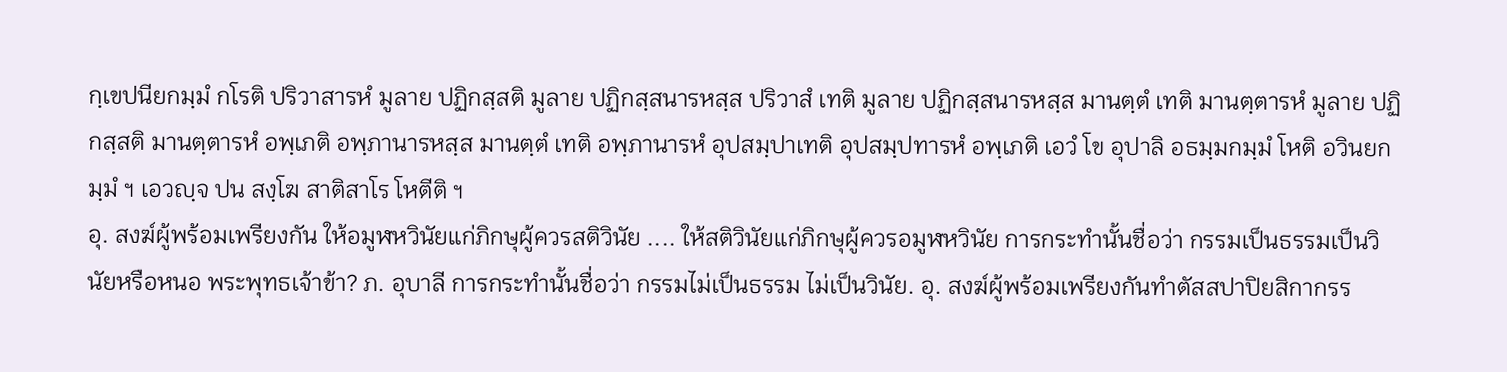กฺเขปนียกมฺมํ กโรติ ปริวาสารหํ มูลาย ปฏิกสฺสติ มูลาย ปฏิกสฺสนารหสฺส ปริวาสํ เทติ มูลาย ปฏิกสฺสนารหสฺส มานตฺตํ เทติ มานตฺตารหํ มูลาย ปฏิกสฺสติ มานตฺตารหํ อพฺเภติ อพฺภานารหสฺส มานตฺตํ เทติ อพฺภานารหํ อุปสมฺปาเทติ อุปสมฺปทารหํ อพฺเภติ เอวํ โข อุปาลิ อธมฺมกมฺมํ โหติ อวินยกมฺมํ ฯ เอวญฺจ ปน สงฺโฆ สาติสาโร โหตีติ ฯ
อุ. สงฆ์ผู้พร้อมเพรียงกัน ให้อมูฬหวินัยแก่ภิกษุผู้ควรสติวินัย .... ให้สติวินัยแก่ภิกษุผู้ควรอมูฬหวินัย การกระทำนั้นชื่อว่า กรรมเป็นธรรมเป็นวินัยหรือหนอ พระพุทธเจ้าข้า? ภ. อุบาลี การกระทำนั้นชื่อว่า กรรมไม่เป็นธรรม ไม่เป็นวินัย. อุ. สงฆ์ผู้พร้อมเพรียงกันทำตัสสปาปิยสิกากรร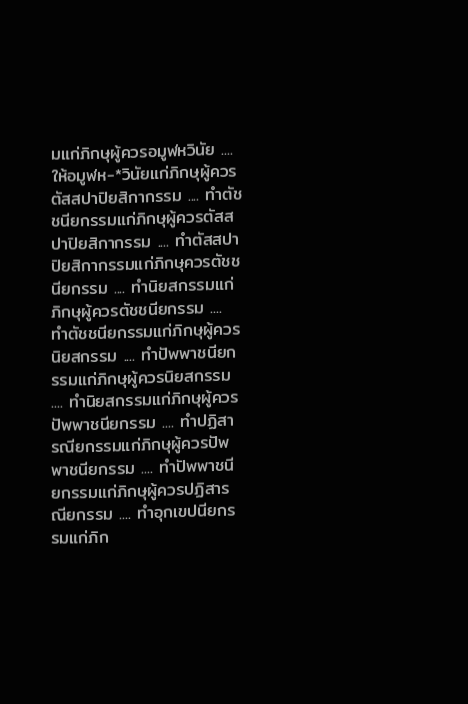มแก่ภิกษุผู้ควรอมูฬหวินัย .... ให้อมูฬห-*วินัยแก่ภิกษุผู้ควรตัสสปาปิยสิกากรรม .... ทำตัชชนียกรรมแก่ภิกษุผู้ควรตัสสปาปิยสิกากรรม .... ทำตัสสปาปิยสิกากรรมแก่ภิกษุควรตัชชนียกรรม .... ทำนิยสกรรมแก่ภิกษุผู้ควรตัชชนียกรรม .... ทำตัชชนียกรรมแก่ภิกษุผู้ควรนิยสกรรม .... ทำปัพพาชนียกรรมแก่ภิกษุผู้ควรนิยสกรรม .... ทำนิยสกรรมแก่ภิกษุผู้ควรปัพพาชนียกรรม .... ทำปฏิสารณียกรรมแก่ภิกษุผู้ควรปัพพาชนียกรรม .... ทำปัพพาชนียกรรมแก่ภิกษุผู้ควรปฏิสารณียกรรม .... ทำอุกเขปนียกรรมแก่ภิก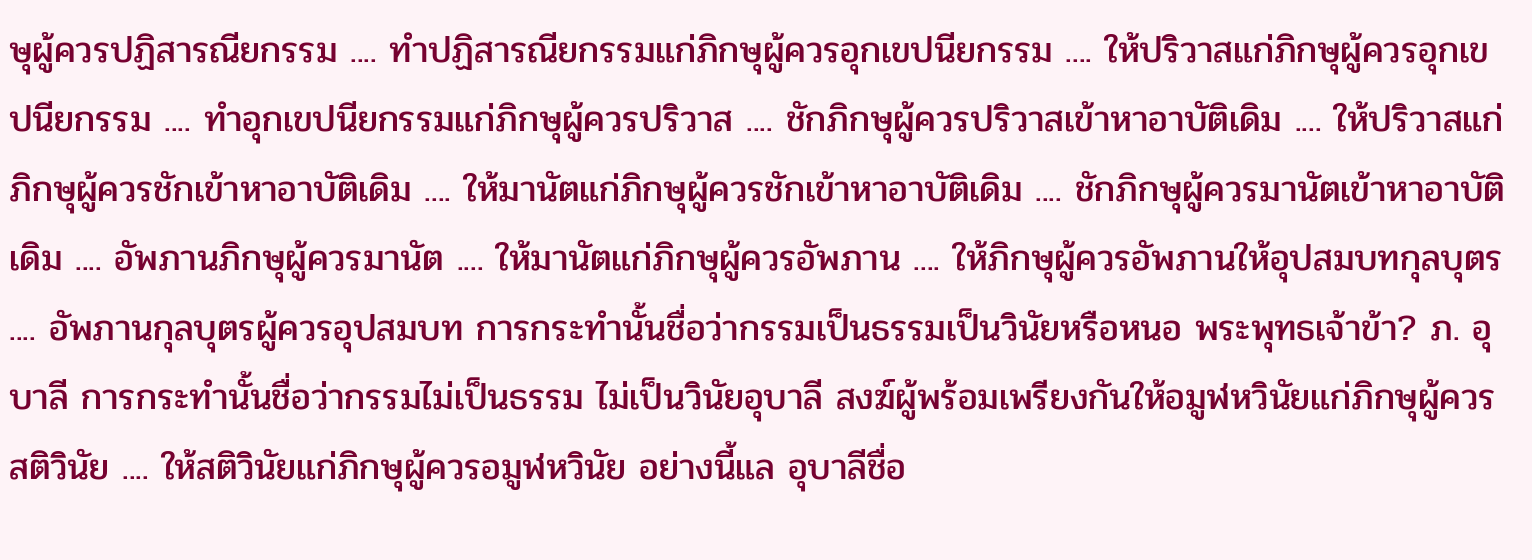ษุผู้ควรปฏิสารณียกรรม .... ทำปฏิสารณียกรรมแก่ภิกษุผู้ควรอุกเขปนียกรรม .... ให้ปริวาสแก่ภิกษุผู้ควรอุกเขปนียกรรม .... ทำอุกเขปนียกรรมแก่ภิกษุผู้ควรปริวาส .... ชักภิกษุผู้ควรปริวาสเข้าหาอาบัติเดิม .... ให้ปริวาสแก่ภิกษุผู้ควรชักเข้าหาอาบัติเดิม .... ให้มานัตแก่ภิกษุผู้ควรชักเข้าหาอาบัติเดิม .... ชักภิกษุผู้ควรมานัตเข้าหาอาบัติเดิม .... อัพภานภิกษุผู้ควรมานัต .... ให้มานัตแก่ภิกษุผู้ควรอัพภาน .... ให้ภิกษุผู้ควรอัพภานให้อุปสมบทกุลบุตร .... อัพภานกุลบุตรผู้ควรอุปสมบท การกระทำนั้นชื่อว่ากรรมเป็นธรรมเป็นวินัยหรือหนอ พระพุทธเจ้าข้า? ภ. อุบาลี การกระทำนั้นชื่อว่ากรรมไม่เป็นธรรม ไม่เป็นวินัยอุบาลี สงฆ์ผู้พร้อมเพรียงกันให้อมูฬหวินัยแก่ภิกษุผู้ควรสติวินัย .... ให้สติวินัยแก่ภิกษุผู้ควรอมูฬหวินัย อย่างนี้แล อุบาลีชื่อ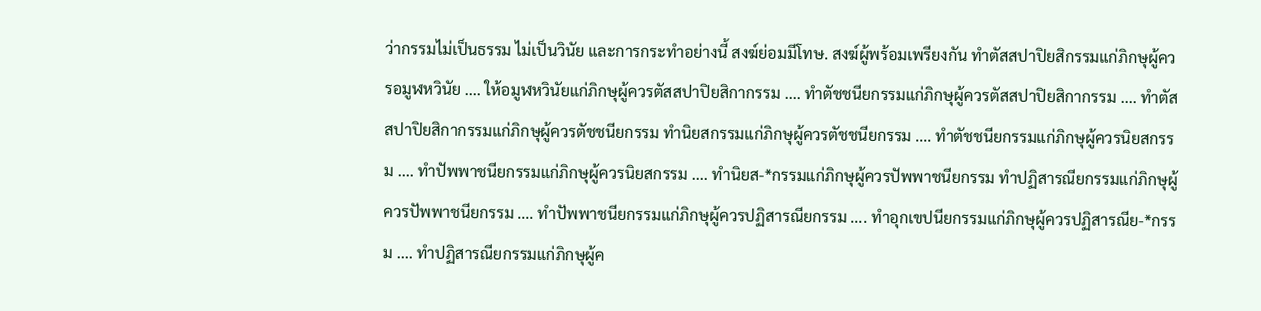ว่ากรรมไม่เป็นธรรม ไม่เป็นวินัย และการกระทำอย่างนี้ สงฆ์ย่อมมีโทษ. สงฆ์ผู้พร้อมเพรียงกัน ทำตัสสปาปิยสิกรรมแก่ภิกษุผู้ควรอมูฬหวินัย .... ให้อมูฬหวินัยแก่ภิกษุผู้ควรตัสสปาปิยสิกากรรม .... ทำตัชชนียกรรมแก่ภิกษุผู้ควรตัสสปาปิยสิกากรรม .... ทำตัสสปาปิยสิกากรรมแก่ภิกษุผู้ควรตัชชนียกรรม ทำนิยสกรรมแก่ภิกษุผู้ควรตัชชนียกรรม .... ทำตัชชนียกรรมแก่ภิกษุผู้ควรนิยสกรรม .... ทำปัพพาชนียกรรมแก่ภิกษุผู้ควรนิยสกรรม .... ทำนิยส-*กรรมแก่ภิกษุผู้ควรปัพพาชนียกรรม ทำปฏิสารณียกรรมแก่ภิกษุผู้ควรปัพพาชนียกรรม .... ทำปัพพาชนียกรรมแก่ภิกษุผู้ควรปฏิสารณียกรรม .... ทำอุกเขปนียกรรมแก่ภิกษุผู้ควรปฏิสารณีย-*กรรม .... ทำปฏิสารณียกรรมแก่ภิกษุผู้ค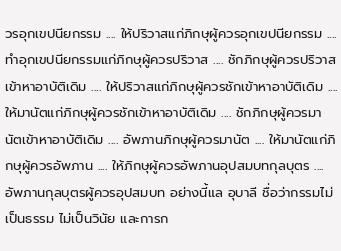วรอุกเขปนียกรรม .... ให้ปริวาสแก่ภิกษุผู้ควรอุกเขปนียกรรม .... ทำอุกเขปนียกรรมแก่ภิกษุผู้ควรปริวาส .... ชักภิกษุผู้ควรปริวาสเข้าหาอาบัติเดิม .... ให้ปริวาสแก่ภิกษุผู้ควรชักเข้าหาอาบัติเดิม .... ให้มานัตแก่ภิกษุผู้ควรชักเข้าหาอาบัติเดิม .... ชักภิกษุผู้ควรมานัตเข้าหาอาบัติเดิม .... อัพภานภิกษุผู้ควรมานัต .... ให้มานัตแก่ภิกษุผู้ควรอัพภาน .... ให้ภิกษุผู้ควรอัพภานอุปสมบทกุลบุตร .... อัพภานกุลบุตรผู้ควรอุปสมบท อย่างนี้แล อุบาลี ชื่อว่ากรรมไม่เป็นธรรม ไม่เป็นวินัย และการก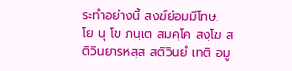ระทำอย่างนี้ สงฆ์ย่อมมีโทษ.
โย นุ โข ภนฺเต สมคฺโค สงฺโฆ สติวินยารหสฺส สติวินยํ เทติ อมู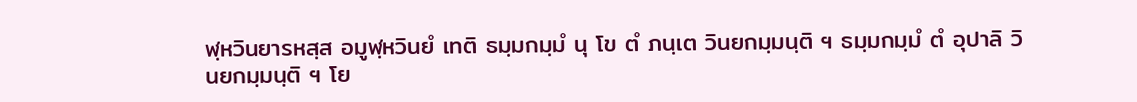ฬฺหวินยารหสฺส อมูฬฺหวินยํ เทติ ธมฺมกมฺมํ นุ โข ตํ ภนฺเต วินยกมฺมนฺติ ฯ ธมฺมกมฺมํ ตํ อุปาลิ วินยกมฺมนฺติ ฯ โย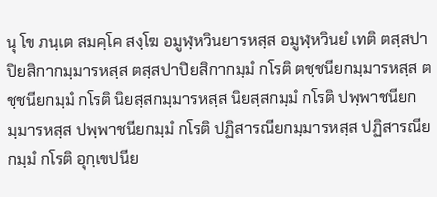นุ โข ภนฺเต สมคฺโค สงฺโฆ อมูฬฺหวินยารหสฺส อมูฬฺหวินยํ เทติ ตสฺสปาปิยสิกากมฺมารหสฺส ตสฺสปาปิยสิกากมฺมํ กโรติ ตชฺชนียกมฺมารหสฺส ตชฺชนียกมฺมํ กโรติ นิยสฺสกมฺมารหสฺส นิยสฺสกมฺมํ กโรติ ปพฺพาชนียกมฺมารหสฺส ปพฺพาชนียกมฺมํ กโรติ ปฏิสารณียกมฺมารหสฺส ปฏิสารณียกมฺมํ กโรติ อุกฺเขปนีย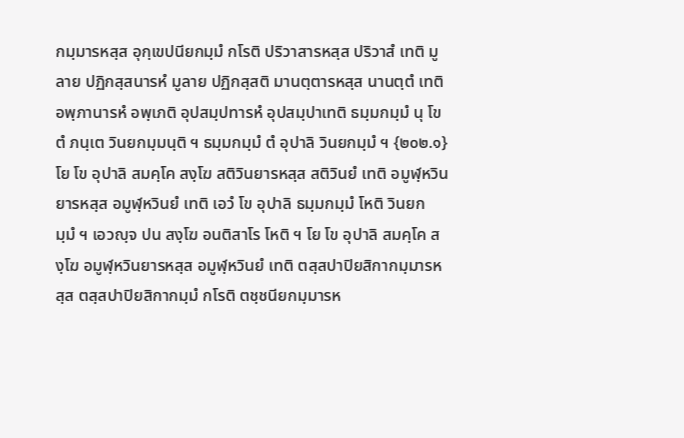กมฺมารหสฺส อุกฺเขปนียกมฺมํ กโรติ ปริวาสารหสฺส ปริวาสํ เทติ มูลาย ปฏิกสฺสนารหํ มูลาย ปฏิกสฺสติ มานตฺตารหสฺส นานตฺตํ เทติ อพฺภานารหํ อพฺเภติ อุปสมฺปทารหํ อุปสมฺปาเทติ ธมฺมกมฺมํ นุ โข ตํ ภนฺเต วินยกมฺมนฺติ ฯ ธมฺมกมฺมํ ตํ อุปาลิ วินยกมฺมํ ฯ {๒๐๒.๑} โย โข อุปาลิ สมคฺโค สงฺโฆ สติวินยารหสฺส สติวินยํ เทติ อมูฬฺหวินยารหสฺส อมูฬฺหวินยํ เทติ เอวํ โข อุปาลิ ธมฺมกมฺมํ โหติ วินยกมฺมํ ฯ เอวญฺจ ปน สงฺโฆ อนติสาโร โหติ ฯ โย โข อุปาลิ สมคฺโค สงฺโฆ อมูฬฺหวินยารหสฺส อมูฬฺหวินยํ เทติ ตสฺสปาปิยสิกากมฺมารหสฺส ตสฺสปาปิยสิกากมฺมํ กโรติ ตชฺชนียกมฺมารห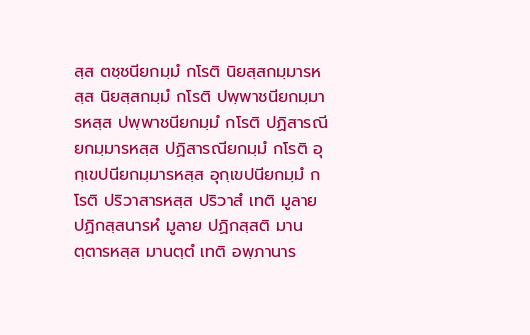สฺส ตชฺชนียกมฺมํ กโรติ นิยสฺสกมฺมารหสฺส นิยสฺสกมฺมํ กโรติ ปพฺพาชนียกมฺมารหสฺส ปพฺพาชนียกมฺมํ กโรติ ปฏิสารณียกมฺมารหสฺส ปฏิสารณียกมฺมํ กโรติ อุกฺเขปนียกมฺมารหสฺส อุกฺเขปนียกมฺมํ กโรติ ปริวาสารหสฺส ปริวาสํ เทติ มูลาย ปฏิกสฺสนารหํ มูลาย ปฏิกสฺสติ มานตฺตารหสฺส มานตฺตํ เทติ อพฺภานาร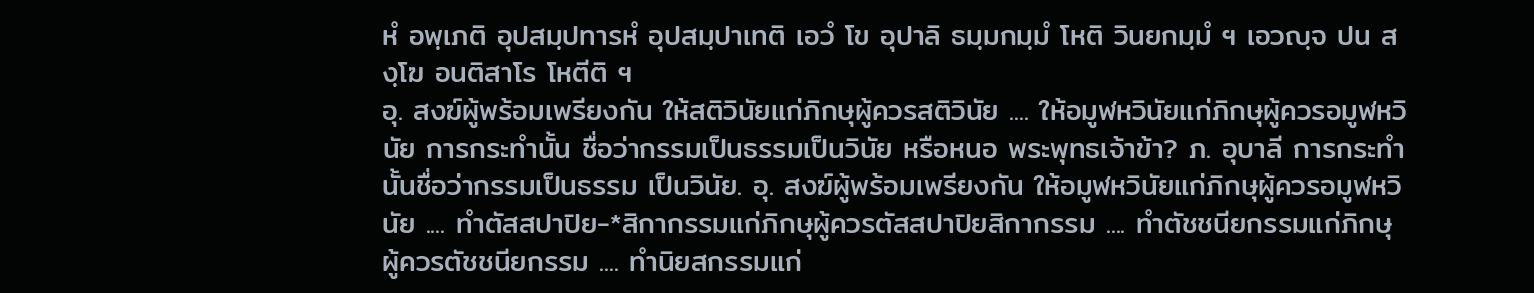หํ อพฺเภติ อุปสมฺปทารหํ อุปสมฺปาเทติ เอวํ โข อุปาลิ ธมฺมกมฺมํ โหติ วินยกมฺมํ ฯ เอวญฺจ ปน สงฺโฆ อนติสาโร โหตีติ ฯ
อุ. สงฆ์ผู้พร้อมเพรียงกัน ให้สติวินัยแก่ภิกษุผู้ควรสติวินัย .... ให้อมูฬหวินัยแก่ภิกษุผู้ควรอมูฬหวินัย การกระทำนั้น ชื่อว่ากรรมเป็นธรรมเป็นวินัย หรือหนอ พระพุทธเจ้าข้า? ภ. อุบาลี การกระทำนั้นชื่อว่ากรรมเป็นธรรม เป็นวินัย. อุ. สงฆ์ผู้พร้อมเพรียงกัน ให้อมูฬหวินัยแก่ภิกษุผู้ควรอมูฬหวินัย .... ทำตัสสปาปิย-*สิกากรรมแก่ภิกษุผู้ควรตัสสปาปิยสิกากรรม .... ทำตัชชนียกรรมแก่ภิกษุผู้ควรตัชชนียกรรม .... ทำนิยสกรรมแก่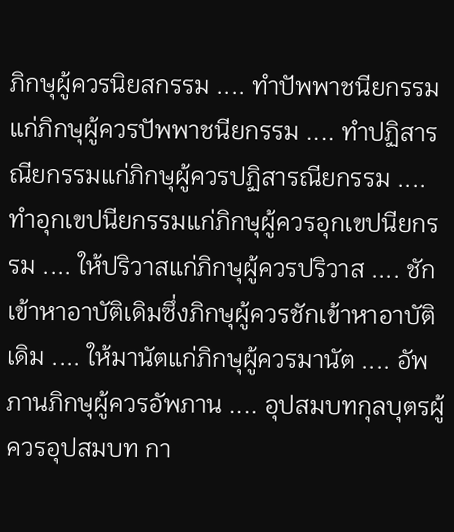ภิกษุผู้ควรนิยสกรรม .... ทำปัพพาชนียกรรมแก่ภิกษุผู้ควรปัพพาชนียกรรม .... ทำปฏิสารณียกรรมแก่ภิกษุผู้ควรปฏิสารณียกรรม .... ทำอุกเขปนียกรรมแก่ภิกษุผู้ควรอุกเขปนียกรรม .... ให้ปริวาสแก่ภิกษุผู้ควรปริวาส .... ชักเข้าหาอาบัติเดิมซึ่งภิกษุผู้ควรชักเข้าหาอาบัติเดิม .... ให้มานัตแก่ภิกษุผู้ควรมานัต .... อัพภานภิกษุผู้ควรอัพภาน .... อุปสมบทกุลบุตรผู้ควรอุปสมบท กา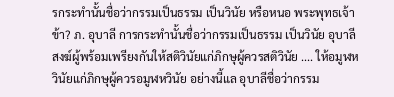รกระทำนั้นชื่อว่ากรรมเป็นธรรม เป็นวินัย หรือหนอ พระพุทธเจ้าข้า? ภ. อุบาลี การกระทำนั้นชื่อว่ากรรมเป็นธรรม เป็นวินัย อุบาลี สงฆ์ผู้พร้อมเพรียงกันให้สติวินัยแก่ภิกษุผู้ควรสติวินัย .... ให้อมูฬหวินัยแก่ภิกษุผู้ควรอมูฬหวินัย อย่างนี้แล อุบาลีชื่อว่ากรรม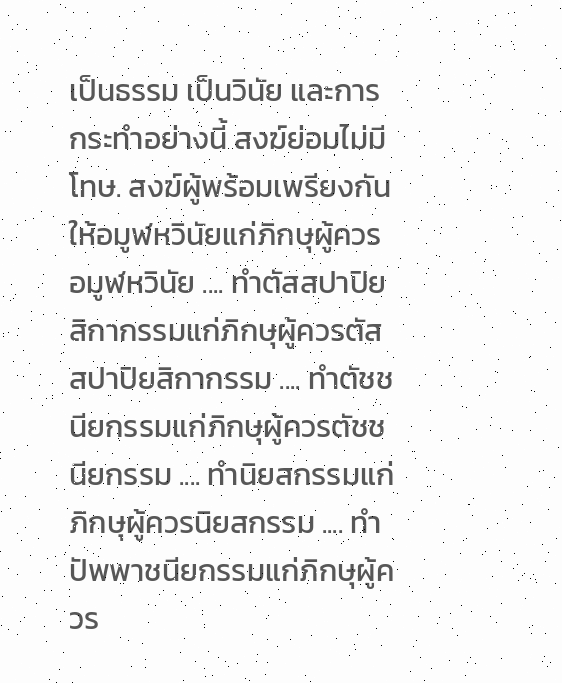เป็นธรรม เป็นวินัย และการกระทำอย่างนี้ สงฆ์ย่อมไม่มีโทษ. สงฆ์ผู้พร้อมเพรียงกัน ให้อมูฬหวินัยแก่ภิกษุผู้ควรอมูฬหวินัย .... ทำตัสสปาปิยสิกากรรมแก่ภิกษุผู้ควรตัสสปาปิยสิกากรรม .... ทำตัชชนียกรรมแก่ภิกษุผู้ควรตัชชนียกรรม .... ทำนิยสกรรมแก่ภิกษุผู้ควรนิยสกรรม .... ทำปัพพาชนียกรรมแก่ภิกษุผู้ควร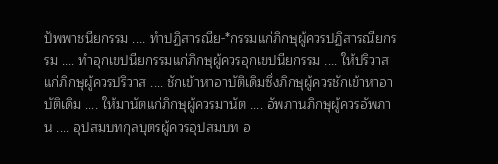ปัพพาชนียกรรม .... ทำปฏิสารณีย-*กรรมแก่ภิกษุผู้ควรปฏิสารณียกรรม .... ทำอุกเขปนียกรรมแก่ภิกษุผู้ควรอุกเขปนียกรรม .... ให้ปริวาสแก่ภิกษุผู้ควรปริวาส .... ชักเข้าหาอาบัติเดิมซึ่งภิกษุผู้ควรชักเข้าหาอาบัติเดิม .... ให้มานัตแก่ภิกษุผู้ควรมานัต .... อัพภานภิกษุผู้ควรอัพภาน .... อุปสมบทกุลบุตรผู้ควรอุปสมบท อ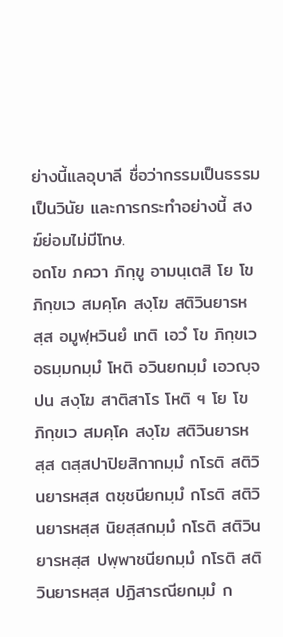ย่างนี้แลอุบาลี ชื่อว่ากรรมเป็นธรรม เป็นวินัย และการกระทำอย่างนี้ สงฆ์ย่อมไม่มีโทษ.
อถโข ภควา ภิกฺขู อามนฺเตสิ โย โข ภิกฺขเว สมคฺโค สงฺโฆ สติวินยารหสฺส อมูฬฺหวินยํ เทติ เอวํ โข ภิกฺขเว อธมฺมกมฺมํ โหติ อวินยกมฺมํ เอวญฺจ ปน สงฺโฆ สาติสาโร โหติ ฯ โย โข ภิกฺขเว สมคฺโค สงฺโฆ สติวินยารหสฺส ตสฺสปาปิยสิกากมฺมํ กโรติ สติวินยารหสฺส ตชฺชนียกมฺมํ กโรติ สติวินยารหสฺส นิยสฺสกมฺมํ กโรติ สติวินยารหสฺส ปพฺพาชนียกมฺมํ กโรติ สติวินยารหสฺส ปฏิสารณียกมฺมํ ก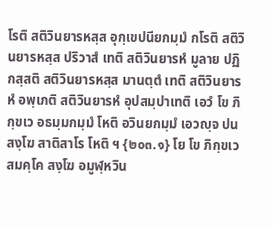โรติ สติวินยารหสฺส อุกฺเขปนียกมฺมํ กโรติ สติวินยารหสฺส ปริวาสํ เทติ สติวินยารหํ มูลาย ปฏิกสฺสติ สติวินยารหสฺส มานตฺตํ เทติ สติวินยารหํ อพฺเภติ สติวินยารหํ อุปสมฺปาเทติ เอวํ โข ภิกฺขเว อธมฺมกมฺมํ โหติ อวินยกมฺมํ เอวญฺจ ปน สงฺโฆ สาติสาโร โหติ ฯ {๒๐๓.๑} โย โข ภิกฺขเว สมคฺโค สงฺโฆ อมูฬฺหวิน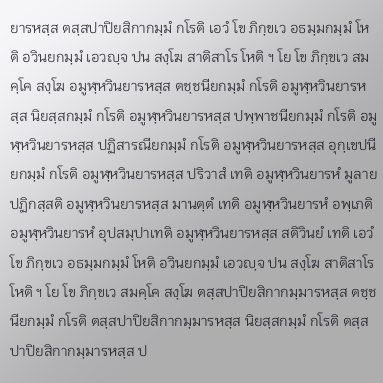ยารหสฺส ตสฺสปาปิยสิกากมฺมํ กโรติ เอวํ โข ภิกฺขเว อธมฺมกมฺมํ โหติ อวินยกมฺมํ เอวญฺจ ปน สงฺโฆ สาติสาโร โหติ ฯ โย โข ภิกฺขเว สมคฺโค สงฺโฆ อมูฬฺหวินยารหสฺส ตชฺชนียกมฺมํ กโรติ อมูฬฺหวินยารหสฺส นิยสฺสกมฺมํ กโรติ อมูฬฺหวินยารหสฺส ปพฺพาชนียกมฺมํ กโรติ อมูฬฺหวินยารหสฺส ปฏิสารณียกมฺมํ กโรติ อมูฬฺหวินยารหสฺส อุกฺเขปนียกมฺมํ กโรติ อมูฬฺหวินยารหสฺส ปริวาสํ เทติ อมูฬฺหวินยารหํ มูลาย ปฏิกสฺสติ อมูฬฺหวินยารหสฺส มานตฺตํ เทติ อมูฬฺหวินยารหํ อพฺเภติ อมูฬฺหวินยารหํ อุปสมฺปาเทติ อมูฬฺหวินยารหสฺส สติวินยํ เทติ เอวํ โข ภิกฺขเว อธมฺมกมฺมํ โหติ อวินยกมฺมํ เอวญฺจ ปน สงฺโฆ สาติสาโร โหติ ฯ โย โข ภิกฺขเว สมคฺโค สงฺโฆ ตสฺสปาปิยสิกากมฺมารหสฺส ตชฺชนียกมฺมํ กโรติ ตสฺสปาปิยสิกากมฺมารหสฺส นิยสฺสกมฺมํ กโรติ ตสฺสปาปิยสิกากมฺมารหสฺส ป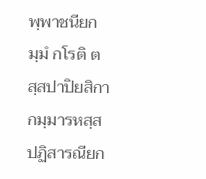พฺพาชนียกมฺมํ กโรติ ตสฺสปาปิยสิกากมฺมารหสฺส ปฏิสารณียก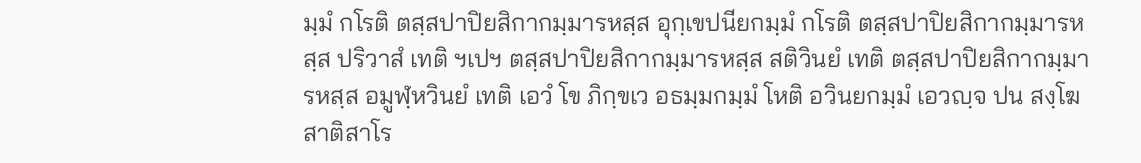มฺมํ กโรติ ตสฺสปาปิยสิกากมฺมารหสฺส อุกฺเขปนียกมฺมํ กโรติ ตสฺสปาปิยสิกากมฺมารหสฺส ปริวาสํ เทติ ฯเปฯ ตสฺสปาปิยสิกากมฺมารหสฺส สติวินยํ เทติ ตสฺสปาปิยสิกากมฺมารหสฺส อมูฬฺหวินยํ เทติ เอวํ โข ภิกฺขเว อธมฺมกมฺมํ โหติ อวินยกมฺมํ เอวญฺจ ปน สงฺโฆ สาติสาโร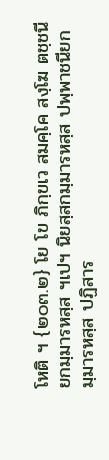โหติ ฯ {๒๐๓.๒} โย โข ภิกฺขเว สมคฺโค สงฺโฆ ตชฺชนียกมฺมารหสฺส ฯเปฯ นิยสฺสกมฺมารหสฺส ปพฺพาชนียกมฺมารหสฺส ปฏิสาร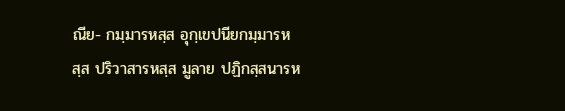ณีย- กมฺมารหสฺส อุกฺเขปนียกมฺมารหสฺส ปริวาสารหสฺส มูลาย ปฏิกสฺสนารห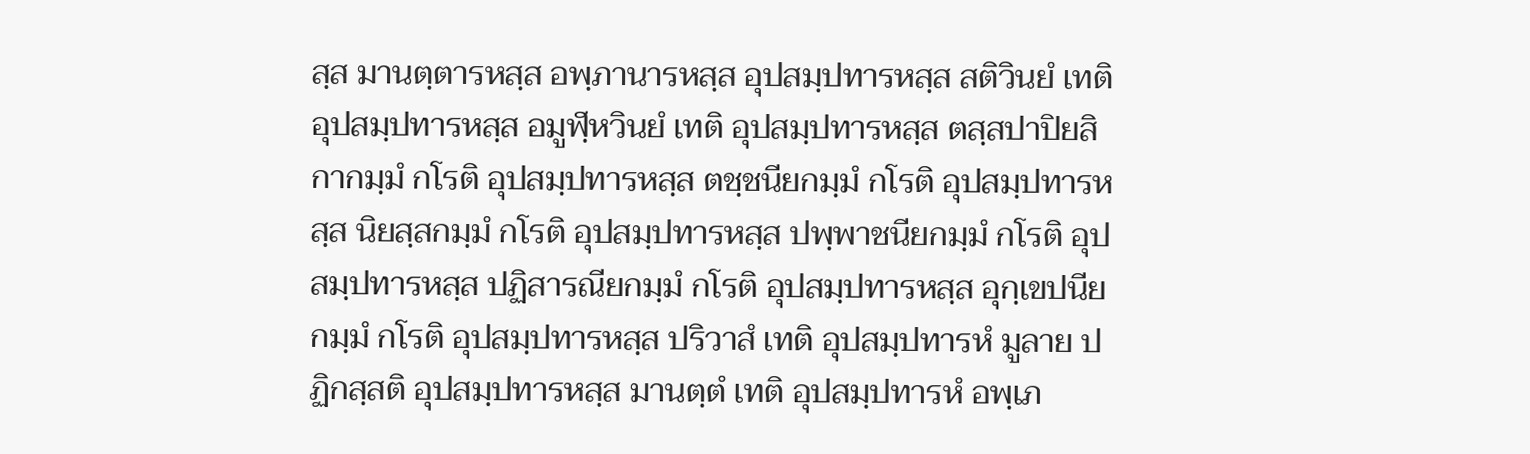สฺส มานตฺตารหสฺส อพฺภานารหสฺส อุปสมฺปทารหสฺส สติวินยํ เทติ อุปสมฺปทารหสฺส อมูฬฺหวินยํ เทติ อุปสมฺปทารหสฺส ตสฺสปาปิยสิกากมฺมํ กโรติ อุปสมฺปทารหสฺส ตชฺชนียกมฺมํ กโรติ อุปสมฺปทารหสฺส นิยสฺสกมฺมํ กโรติ อุปสมฺปทารหสฺส ปพฺพาชนียกมฺมํ กโรติ อุปสมฺปทารหสฺส ปฏิสารณียกมฺมํ กโรติ อุปสมฺปทารหสฺส อุกฺเขปนียกมฺมํ กโรติ อุปสมฺปทารหสฺส ปริวาสํ เทติ อุปสมฺปทารหํ มูลาย ปฏิกสฺสติ อุปสมฺปทารหสฺส มานตฺตํ เทติ อุปสมฺปทารหํ อพฺเภ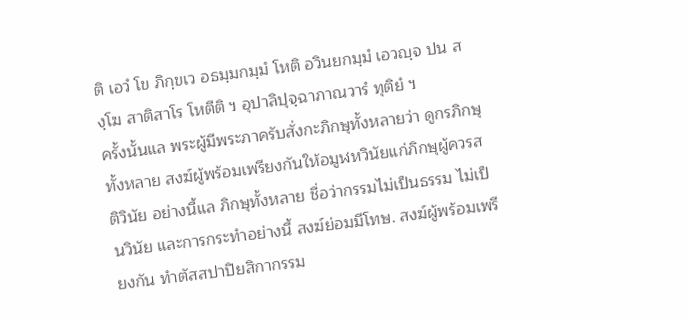ติ เอวํ โข ภิกฺขเว อธมฺมกมฺมํ โหติ อวินยกมฺมํ เอวญฺจ ปน สงฺโฆ สาติสาโร โหตีติ ฯ อุปาลิปุจฺฉาภาณวารํ ทุติยํ ฯ
ครั้งนั้นแล พระผู้มีพระภาครับสั่งกะภิกษุทั้งหลายว่า ดูกรภิกษุทั้งหลาย สงฆ์ผู้พร้อมเพรียงกันให้อมูฬหวินัยแก่ภิกษุผู้ควรสติวินัย อย่างนี้แล ภิกษุทั้งหลาย ชื่อว่ากรรมไม่เป็นธรรม ไม่เป็นวินัย และการกระทำอย่างนี้ สงฆ์ย่อมมีโทษ. สงฆ์ผู้พร้อมเพรียงกัน ทำตัสสปาปิยสิกากรรม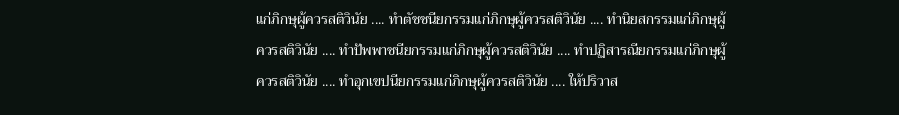แก่ภิกษุผู้ควรสติวินัย .... ทำตัชชนียกรรมแก่ภิกษุผู้ควรสติวินัย .... ทำนิยสกรรมแก่ภิกษุผู้ควรสติวินัย .... ทำปัพพาชนียกรรมแก่ภิกษุผู้ควรสติวินัย .... ทำปฏิสารณียกรรมแก่ภิกษุผู้ควรสติวินัย .... ทำอุกเขปนียกรรมแก่ภิกษุผู้ควรสติวินัย .... ให้ปริวาส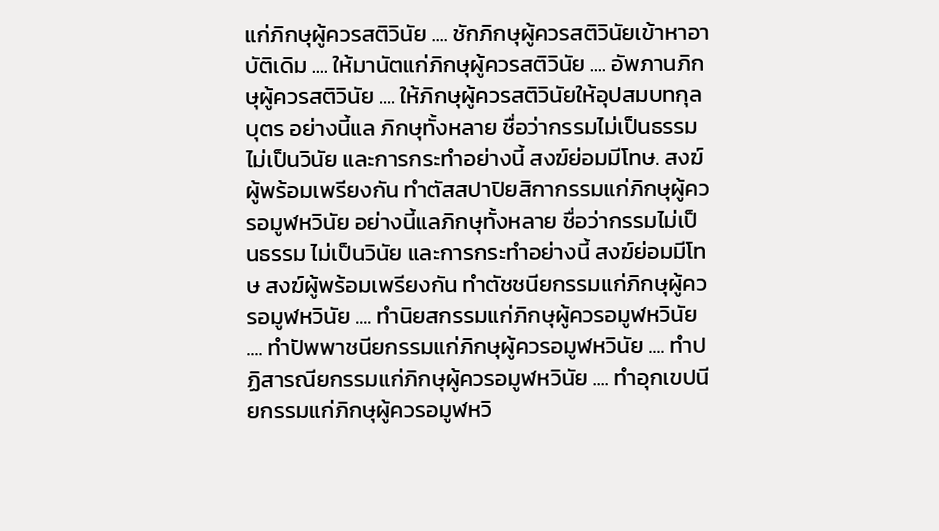แก่ภิกษุผู้ควรสติวินัย .... ชักภิกษุผู้ควรสติวินัยเข้าหาอาบัติเดิม .... ให้มานัตแก่ภิกษุผู้ควรสติวินัย .... อัพภานภิกษุผู้ควรสติวินัย .... ให้ภิกษุผู้ควรสติวินัยให้อุปสมบทกุลบุตร อย่างนี้แล ภิกษุทั้งหลาย ชื่อว่ากรรมไม่เป็นธรรม ไม่เป็นวินัย และการกระทำอย่างนี้ สงฆ์ย่อมมีโทษ. สงฆ์ผู้พร้อมเพรียงกัน ทำตัสสปาปิยสิกากรรมแก่ภิกษุผู้ควรอมูฬหวินัย อย่างนี้แลภิกษุทั้งหลาย ชื่อว่ากรรมไม่เป็นธรรม ไม่เป็นวินัย และการกระทำอย่างนี้ สงฆ์ย่อมมีโทษ สงฆ์ผู้พร้อมเพรียงกัน ทำตัชชนียกรรมแก่ภิกษุผู้ควรอมูฬหวินัย .... ทำนิยสกรรมแก่ภิกษุผู้ควรอมูฬหวินัย .... ทำปัพพาชนียกรรมแก่ภิกษุผู้ควรอมูฬหวินัย .... ทำปฏิสารณียกรรมแก่ภิกษุผู้ควรอมูฬหวินัย .... ทำอุกเขปนียกรรมแก่ภิกษุผู้ควรอมูฬหวิ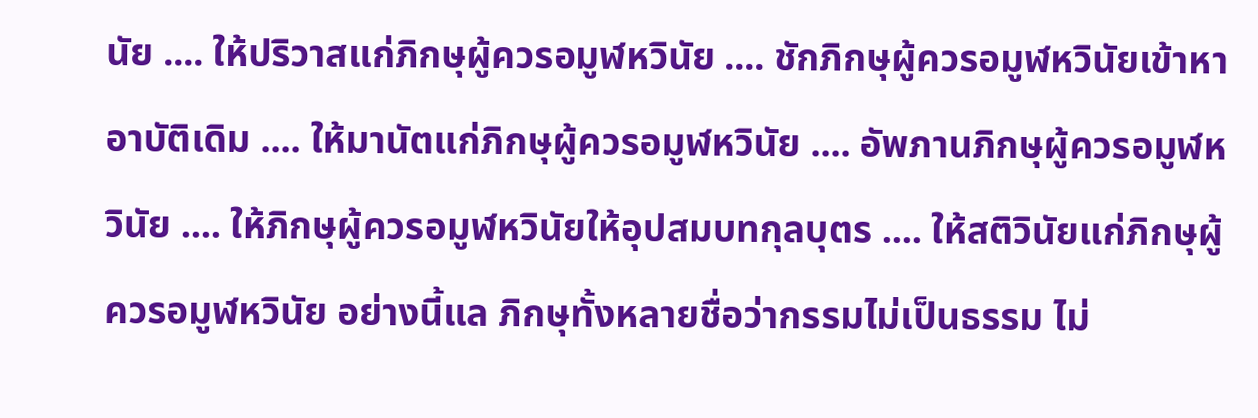นัย .... ให้ปริวาสแก่ภิกษุผู้ควรอมูฬหวินัย .... ชักภิกษุผู้ควรอมูฬหวินัยเข้าหาอาบัติเดิม .... ให้มานัตแก่ภิกษุผู้ควรอมูฬหวินัย .... อัพภานภิกษุผู้ควรอมูฬหวินัย .... ให้ภิกษุผู้ควรอมูฬหวินัยให้อุปสมบทกุลบุตร .... ให้สติวินัยแก่ภิกษุผู้ควรอมูฬหวินัย อย่างนี้แล ภิกษุทั้งหลายชื่อว่ากรรมไม่เป็นธรรม ไม่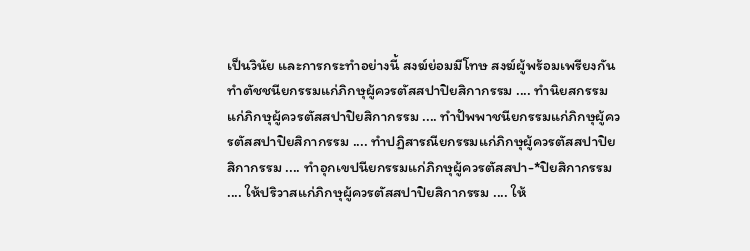เป็นวินัย และการกระทำอย่างนี้ สงฆ์ย่อมมีโทษ สงฆ์ผู้พร้อมเพรียงกันทำตัชชนียกรรมแก่ภิกษุผู้ควรตัสสปาปิยสิกากรรม .... ทำนิยสกรรมแก่ภิกษุผู้ควรตัสสปาปิยสิกากรรม .... ทำปัพพาชนียกรรมแก่ภิกษุผู้ควรตัสสปาปิยสิกากรรม .... ทำปฏิสารณียกรรมแก่ภิกษุผู้ควรตัสสปาปิยสิกากรรม .... ทำอุกเขปนียกรรมแก่ภิกษุผู้ควรตัสสปา-*ปิยสิกากรรม .... ให้ปริวาสแก่ภิกษุผู้ควรตัสสปาปิยสิกากรรม .... ให้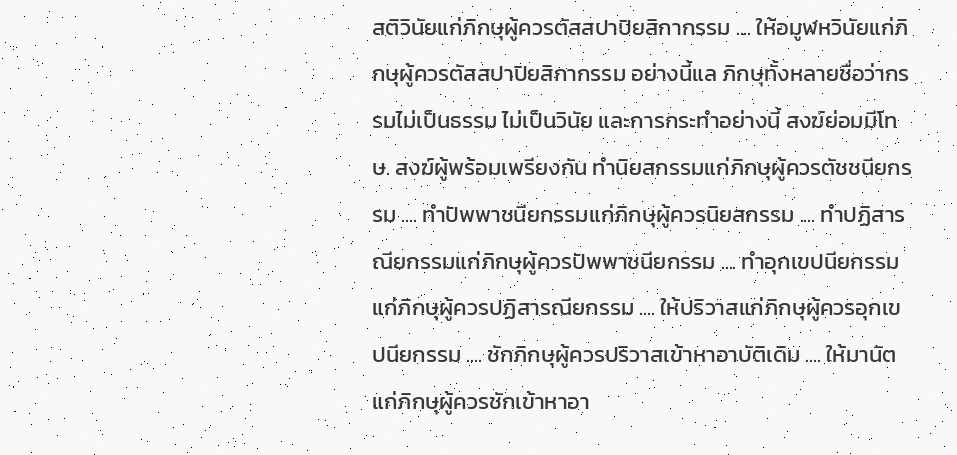สติวินัยแก่ภิกษุผู้ควรตัสสปาปิยสิกากรรม .... ให้อมูฬหวินัยแก่ภิกษุผู้ควรตัสสปาปิยสิกากรรม อย่างนี้แล ภิกษุทั้งหลายชื่อว่ากรรมไม่เป็นธรรม ไม่เป็นวินัย และการกระทำอย่างนี้ สงฆ์ย่อมมีโทษ. สงฆ์ผู้พร้อมเพรียงกัน ทำนิยสกรรมแก่ภิกษุผู้ควรตัชชนียกรรม .... ทำปัพพาชนียกรรมแก่ภิกษุผู้ควรนิยสกรรม .... ทำปฏิสารณียกรรมแก่ภิกษุผู้ควรปัพพาชนียกรรม .... ทำอุกเขปนียกรรมแก่ภิกษุผู้ควรปฏิสารณียกรรม .... ให้ปริวาสแก่ภิกษุผู้ควรอุกเขปนียกรรม .... ชักภิกษุผู้ควรปริวาสเข้าหาอาบัติเดิม .... ให้มานัตแก่ภิกษุผู้ควรชักเข้าหาอา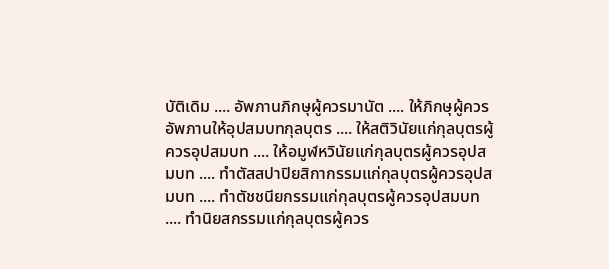บัติเดิม .... อัพภานภิกษุผู้ควรมานัต .... ให้ภิกษุผู้ควรอัพภานให้อุปสมบทกุลบุตร .... ให้สติวินัยแก่กุลบุตรผู้ควรอุปสมบท .... ให้อมูฬหวินัยแก่กุลบุตรผู้ควรอุปสมบท .... ทำตัสสปาปิยสิกากรรมแก่กุลบุตรผู้ควรอุปสมบท .... ทำตัชชนียกรรมแก่กุลบุตรผู้ควรอุปสมบท .... ทำนิยสกรรมแก่กุลบุตรผู้ควร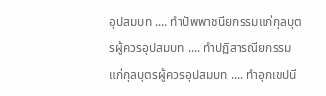อุปสมบท .... ทำปัพพาชนียกรรมแก่กุลบุตรผู้ควรอุปสมบท .... ทำปฏิสารณียกรรมแก่กุลบุตรผู้ควรอุปสมบท .... ทำอุกเขปนี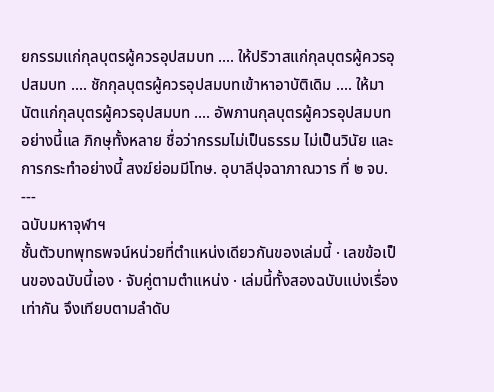ยกรรมแก่กุลบุตรผู้ควรอุปสมบท .... ให้ปริวาสแก่กุลบุตรผู้ควรอุปสมบท .... ชักกุลบุตรผู้ควรอุปสมบทเข้าหาอาบัติเดิม .... ให้มานัตแก่กุลบุตรผู้ควรอุปสมบท .... อัพภานกุลบุตรผู้ควรอุปสมบท อย่างนี้แล ภิกษุทั้งหลาย ชื่อว่ากรรมไม่เป็นธรรม ไม่เป็นวินัย และการกระทำอย่างนี้ สงฆ์ย่อมมีโทษ. อุบาลีปุจฉาภาณวาร ที่ ๒ จบ. ---
ฉบับมหาจุฬาฯ
ชั้นตัวบทพุทธพจน์หน่วยที่ตำแหน่งเดียวกันของเล่มนี้ · เลขข้อเป็นของฉบับนี้เอง · จับคู่ตามตำแหน่ง · เล่มนี้ทั้งสองฉบับแบ่งเรื่องเท่ากัน จึงเทียบตามลำดับ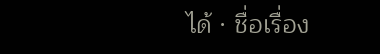ได้ · ชื่อเรื่อง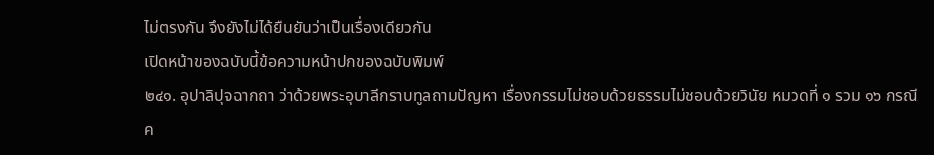ไม่ตรงกัน จึงยังไม่ได้ยืนยันว่าเป็นเรื่องเดียวกัน
เปิดหน้าของฉบับนี้ข้อความหน้าปกของฉบับพิมพ์
๒๔๑. อุปาลิปุจฉากถา ว่าด้วยพระอุบาลีกราบทูลถามปัญหา เรื่องกรรมไม่ชอบด้วยธรรมไม่ชอบด้วยวินัย หมวดที่ ๑ รวม ๑๖ กรณี
ค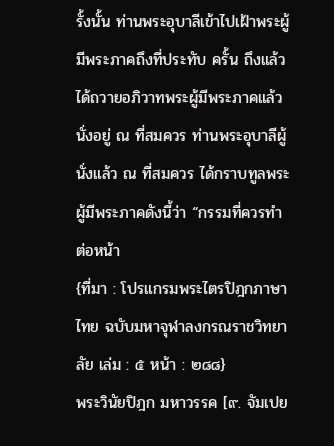รั้งนั้น ท่านพระอุบาลีเข้าไปเฝ้าพระผู้มีพระภาคถึงที่ประทับ ครั้น ถึงแล้วได้ถวายอภิวาทพระผู้มีพระภาคแล้วนั่งอยู่ ณ ที่สมควร ท่านพระอุบาลีผู้นั่งแล้ว ณ ที่สมควร ได้กราบทูลพระผู้มีพระภาคดังนี้ว่า “กรรมที่ควรทำต่อหน้า
{ที่มา : โปรแกรมพระไตรปิฎกภาษาไทย ฉบับมหาจุฬาลงกรณราชวิทยาลัย เล่ม : ๕ หน้า : ๒๘๘}
พระวินัยปิฎก มหาวรรค [๙. จัมเปย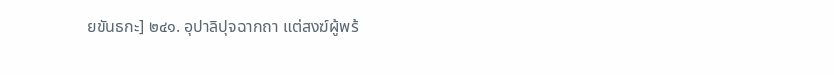ยขันธกะ] ๒๔๑. อุปาลิปุจฉากถา แต่สงฆ์ผู้พร้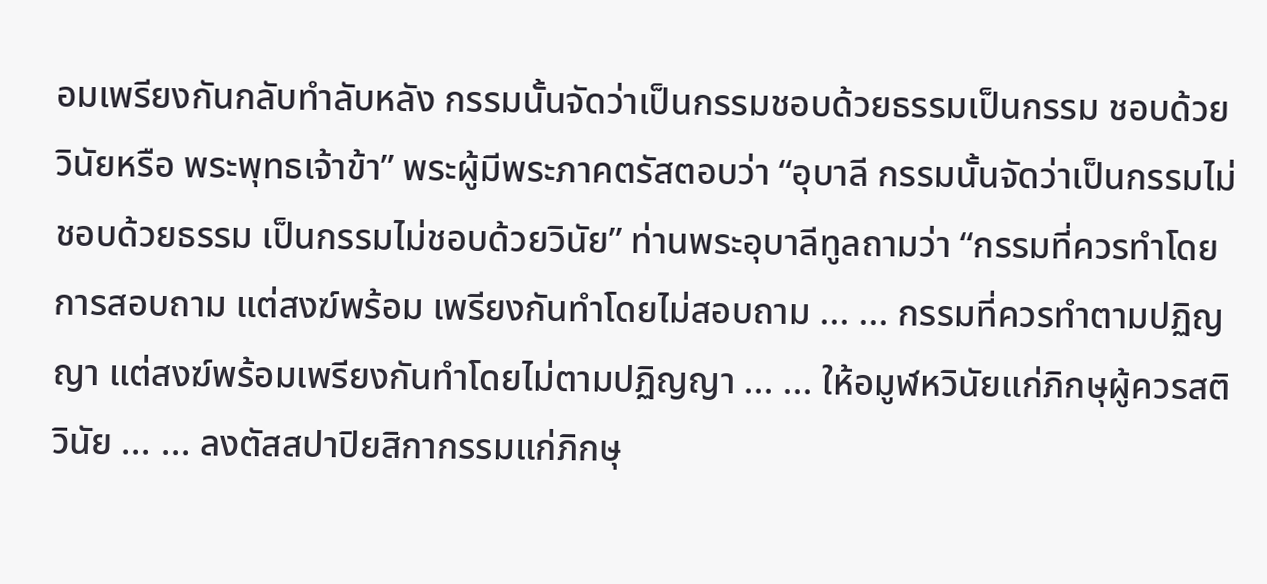อมเพรียงกันกลับทำลับหลัง กรรมนั้นจัดว่าเป็นกรรมชอบด้วยธรรมเป็นกรรม ชอบด้วยวินัยหรือ พระพุทธเจ้าข้า” พระผู้มีพระภาคตรัสตอบว่า “อุบาลี กรรมนั้นจัดว่าเป็นกรรมไม่ชอบด้วยธรรม เป็นกรรมไม่ชอบด้วยวินัย” ท่านพระอุบาลีทูลถามว่า “กรรมที่ควรทำโดยการสอบถาม แต่สงฆ์พร้อม เพรียงกันทำโดยไม่สอบถาม ... ... กรรมที่ควรทำตามปฏิญญา แต่สงฆ์พร้อมเพรียงกันทำโดยไม่ตามปฏิญญา ... ... ให้อมูฬหวินัยแก่ภิกษุผู้ควรสติวินัย ... ... ลงตัสสปาปิยสิกากรรมแก่ภิกษุ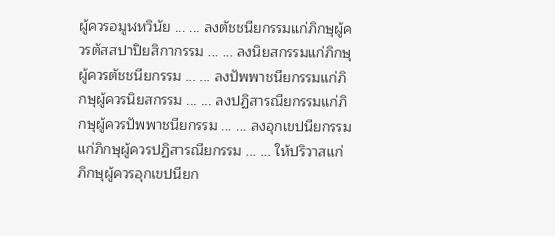ผู้ควรอมูฬหวินัย ... ... ลงตัชชนียกรรมแก่ภิกษุผู้ควรตัสสปาปิยสิกากรรม ... ... ลงนิยสกรรมแก่ภิกษุผู้ควรตัชชนียกรรม ... ... ลงปัพพาชนียกรรมแก่ภิกษุผู้ควรนิยสกรรม ... ... ลงปฏิสารณียกรรมแก่ภิกษุผู้ควรปัพพาชนียกรรม ... ... ลงอุกเขปนียกรรมแก่ภิกษุผู้ควรปฏิสารณียกรรม ... ... ให้ปริวาสแก่ภิกษุผู้ควรอุกเขปนียก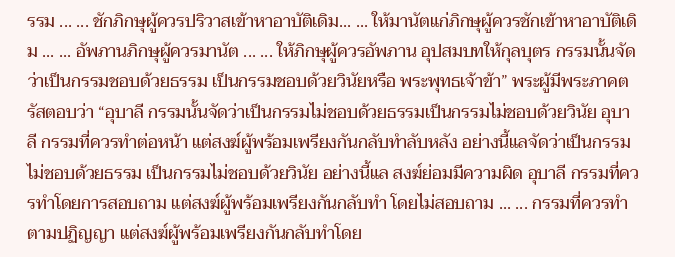รรม ... ... ชักภิกษุผู้ควรปริวาสเข้าหาอาบัติเดิม... ... ให้มานัตแก่ภิกษุผู้ควรชักเข้าหาอาบัติเดิม ... ... อัพภานภิกษุผู้ควรมานัต ... ... ให้ภิกษุผู้ควรอัพภาน อุปสมบทให้กุลบุตร กรรมนั้นจัดว่าเป็นกรรมชอบด้วยธรรม เป็นกรรมชอบด้วยวินัยหรือ พระพุทธเจ้าข้า” พระผู้มีพระภาคตรัสตอบว่า “อุบาลี กรรมนั้นจัดว่าเป็นกรรมไม่ชอบด้วยธรรมเป็นกรรมไม่ชอบด้วยวินัย อุบาลี กรรมที่ควรทำต่อหน้า แต่สงฆ์ผู้พร้อมเพรียงกันกลับทำลับหลัง อย่างนี้แลจัดว่าเป็นกรรมไม่ชอบด้วยธรรม เป็นกรรมไม่ชอบด้วยวินัย อย่างนี้แล สงฆ์ย่อมมีความผิด อุบาลี กรรมที่ควรทำโดยการสอบถาม แต่สงฆ์ผู้พร้อมเพรียงกันกลับทำ โดยไม่สอบถาม ... ... กรรมที่ควรทำตามปฏิญญา แต่สงฆ์ผู้พร้อมเพรียงกันกลับทำโดย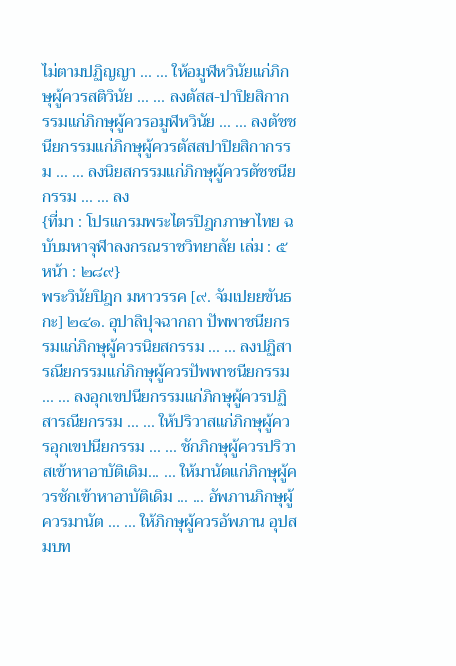ไม่ตามปฏิญญา ... ... ให้อมูฬหวินัยแก่ภิกษุผู้ควรสติวินัย ... ... ลงตัสส-ปาปิยสิกากรรมแก่ภิกษุผู้ควรอมูฬหวินัย ... ... ลงตัชชนียกรรมแก่ภิกษุผู้ควรตัสสปาปิยสิกากรรม ... ... ลงนิยสกรรมแก่ภิกษุผู้ควรตัชชนียกรรม ... ... ลง
{ที่มา : โปรแกรมพระไตรปิฎกภาษาไทย ฉบับมหาจุฬาลงกรณราชวิทยาลัย เล่ม : ๕ หน้า : ๒๘๙}
พระวินัยปิฎก มหาวรรค [๙. จัมเปยยขันธกะ] ๒๔๑. อุปาลิปุจฉากถา ปัพพาชนียกรรมแก่ภิกษุผู้ควรนิยสกรรม ... ... ลงปฏิสารณียกรรมแก่ภิกษุผู้ควรปัพพาชนียกรรม ... ... ลงอุกเขปนียกรรมแก่ภิกษุผู้ควรปฏิสารณียกรรม ... ... ให้ปริวาสแก่ภิกษุผู้ควรอุกเขปนียกรรม ... ... ชักภิกษุผู้ควรปริวาสเข้าหาอาบัติเดิม... ... ให้มานัตแก่ภิกษุผู้ควรชักเข้าหาอาบัติเดิม ... ... อัพภานภิกษุผู้ควรมานัต ... ... ให้ภิกษุผู้ควรอัพภาน อุปสมบท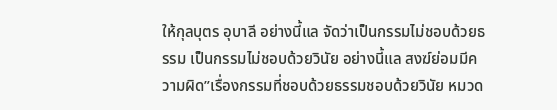ให้กุลบุตร อุบาลี อย่างนี้แล จัดว่าเป็นกรรมไม่ชอบด้วยธรรม เป็นกรรมไม่ชอบด้วยวินัย อย่างนี้แล สงฆ์ย่อมมีความผิด”เรื่องกรรมที่ชอบด้วยธรรมชอบด้วยวินัย หมวด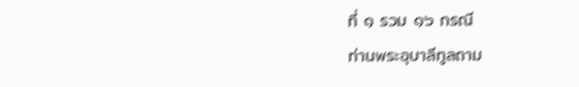ที่ ๑ รวม ๑๖ กรณี
ท่านพระอุบาลีทูลถาม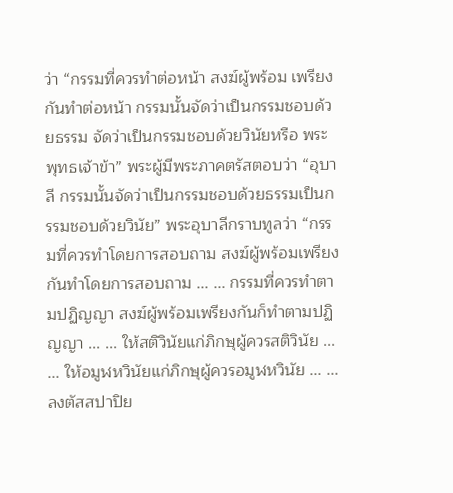ว่า “กรรมที่ควรทำต่อหน้า สงฆ์ผู้พร้อม เพรียงกันทำต่อหน้า กรรมนั้นจัดว่าเป็นกรรมชอบด้วยธรรม จัดว่าเป็นกรรมชอบด้วยวินัยหรือ พระพุทธเจ้าข้า” พระผู้มีพระภาคตรัสตอบว่า “อุบาลี กรรมนั้นจัดว่าเป็นกรรมชอบด้วยธรรมเป็นกรรมชอบด้วยวินัย” พระอุบาลีกราบทูลว่า “กรรมที่ควรทำโดยการสอบถาม สงฆ์ผู้พร้อมเพรียงกันทำโดยการสอบถาม ... ... กรรมที่ควรทำตามปฏิญญา สงฆ์ผู้พร้อมเพรียงกันก็ทำตามปฏิญญา ... ... ให้สติวินัยแก่ภิกษุผู้ควรสติวินัย ... ... ให้อมูฬหวินัยแก่ภิกษุผู้ควรอมูฬหวินัย ... ... ลงตัสสปาปิย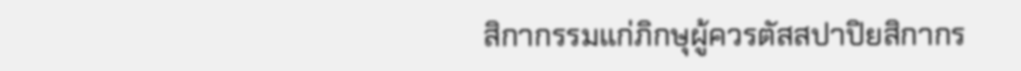สิกากรรมแก่ภิกษุผู้ควรตัสสปาปิยสิกากร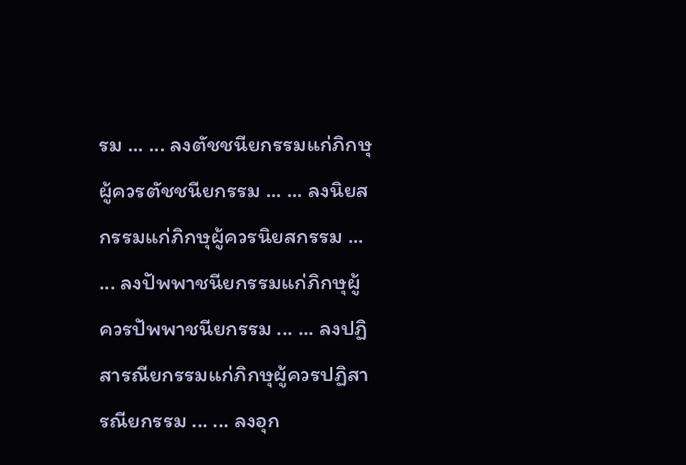รม ... ... ลงตัชชนียกรรมแก่ภิกษุผู้ควรตัชชนียกรรม ... ... ลงนิยสกรรมแก่ภิกษุผู้ควรนิยสกรรม ... ... ลงปัพพาชนียกรรมแก่ภิกษุผู้ควรปัพพาชนียกรรม ... ... ลงปฏิสารณียกรรมแก่ภิกษุผู้ควรปฏิสารณียกรรม ... ... ลงอุก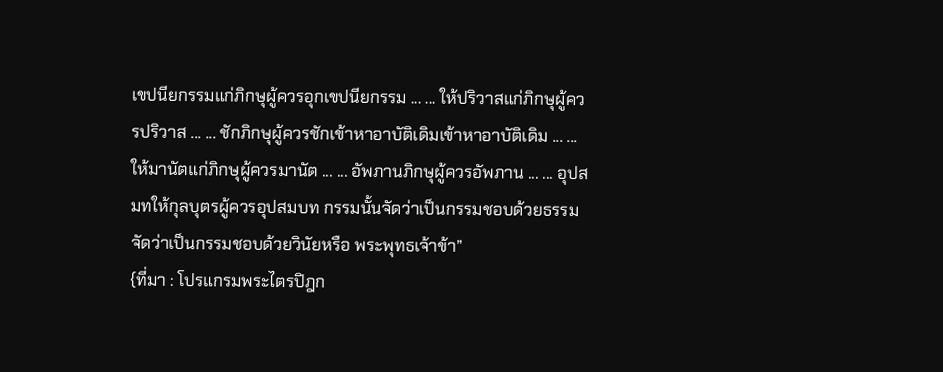เขปนียกรรมแก่ภิกษุผู้ควรอุกเขปนียกรรม ... ... ให้ปริวาสแก่ภิกษุผู้ควรปริวาส ... ... ชักภิกษุผู้ควรชักเข้าหาอาบัติเดิมเข้าหาอาบัติเดิม ... ... ให้มานัตแก่ภิกษุผู้ควรมานัต ... ... อัพภานภิกษุผู้ควรอัพภาน ... ... อุปสมทให้กุลบุตรผู้ควรอุปสมบท กรรมนั้นจัดว่าเป็นกรรมชอบด้วยธรรม จัดว่าเป็นกรรมชอบด้วยวินัยหรือ พระพุทธเจ้าข้า”
{ที่มา : โปรแกรมพระไตรปิฎก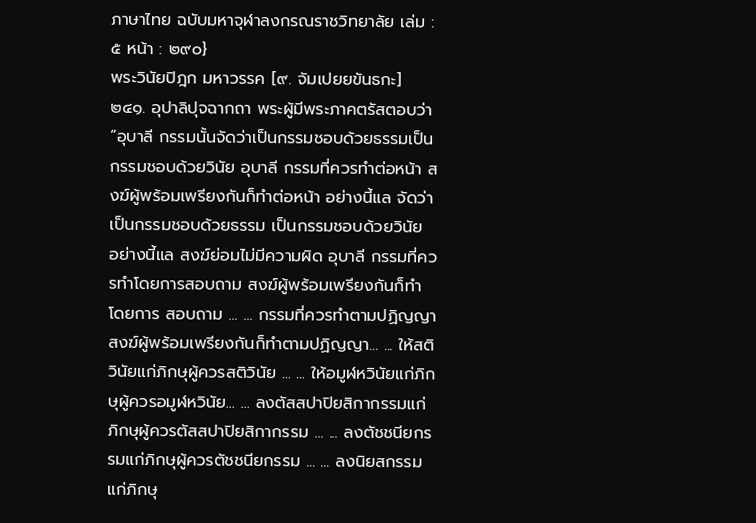ภาษาไทย ฉบับมหาจุฬาลงกรณราชวิทยาลัย เล่ม : ๕ หน้า : ๒๙๐}
พระวินัยปิฎก มหาวรรค [๙. จัมเปยยขันธกะ] ๒๔๑. อุปาลิปุจฉากถา พระผู้มีพระภาคตรัสตอบว่า “อุบาลี กรรมนั้นจัดว่าเป็นกรรมชอบด้วยธรรมเป็นกรรมชอบด้วยวินัย อุบาลี กรรมที่ควรทำต่อหน้า สงฆ์ผู้พร้อมเพรียงกันก็ทำต่อหน้า อย่างนี้แล จัดว่าเป็นกรรมชอบด้วยธรรม เป็นกรรมชอบด้วยวินัย อย่างนี้แล สงฆ์ย่อมไม่มีความผิด อุบาลี กรรมที่ควรทำโดยการสอบถาม สงฆ์ผู้พร้อมเพรียงกันก็ทำโดยการ สอบถาม ... ... กรรมที่ควรทำตามปฏิญญา สงฆ์ผู้พร้อมเพรียงกันก็ทำตามปฏิญญา... ... ให้สติวินัยแก่ภิกษุผู้ควรสติวินัย ... ... ให้อมูฬหวินัยแก่ภิกษุผู้ควรอมูฬหวินัย... ... ลงตัสสปาปิยสิกากรรมแก่ภิกษุผู้ควรตัสสปาปิยสิกากรรม ... ... ลงตัชชนียกรรมแก่ภิกษุผู้ควรตัชชนียกรรม ... ... ลงนิยสกรรมแก่ภิกษุ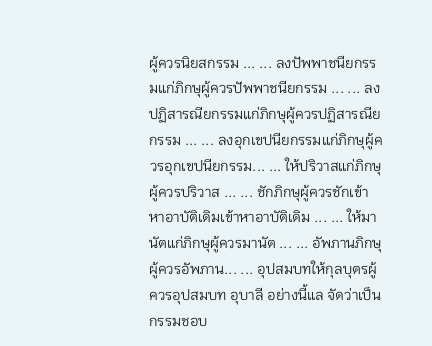ผู้ควรนิยสกรรม ... ... ลงปัพพาชนียกรรมแก่ภิกษุผู้ควรปัพพาชนียกรรม ... ... ลงปฏิสารณียกรรมแก่ภิกษุผู้ควรปฏิสารณียกรรม ... ... ลงอุกเขปนียกรรมแก่ภิกษุผู้ควรอุกเขปนียกรรม... ... ให้ปริวาสแก่ภิกษุผู้ควรปริวาส ... ... ชักภิกษุผู้ควรชักเข้าหาอาบัติเดิมเข้าหาอาบัติเดิม ... ... ให้มานัตแก่ภิกษุผู้ควรมานัต ... ... อัพภานภิกษุผู้ควรอัพภาน... ... อุปสมบทให้กุลบุตรผู้ควรอุปสมบท อุบาลี อย่างนี้แล จัดว่าเป็นกรรมชอบ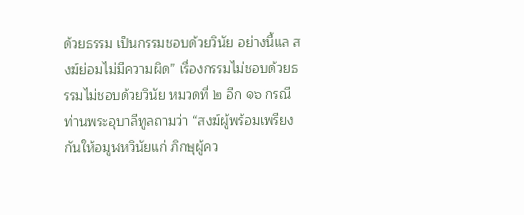ด้วยธรรม เป็นกรรมชอบด้วยวินัย อย่างนี้แล สงฆ์ย่อมไม่มีความผิด” เรื่องกรรมไม่ชอบด้วยธรรมไม่ชอบด้วยวินัย หมวดที่ ๒ อีก ๑๖ กรณี
ท่านพระอุบาลีทูลถามว่า “สงฆ์ผู้พร้อมเพรียงกันให้อมูฬหวินัยแก่ ภิกษุผู้คว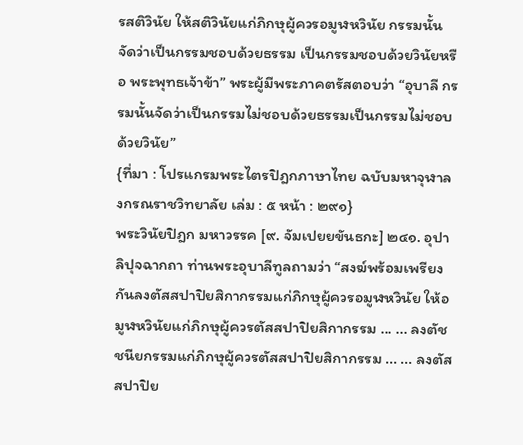รสติวินัย ให้สติวินัยแก่ภิกษุผู้ควรอมูฬหวินัย กรรมนั้นจัดว่าเป็นกรรมชอบด้วยธรรม เป็นกรรมชอบด้วยวินัยหรือ พระพุทธเจ้าข้า” พระผู้มีพระภาคตรัสตอบว่า “อุบาลี กรรมนั้นจัดว่าเป็นกรรมไม่ชอบด้วยธรรมเป็นกรรมไม่ชอบด้วยวินัย”
{ที่มา : โปรแกรมพระไตรปิฎกภาษาไทย ฉบับมหาจุฬาลงกรณราชวิทยาลัย เล่ม : ๕ หน้า : ๒๙๑}
พระวินัยปิฎก มหาวรรค [๙. จัมเปยยขันธกะ] ๒๔๑. อุปาลิปุจฉากถา ท่านพระอุบาลีทูลถามว่า “สงฆ์พร้อมเพรียงกันลงตัสสปาปิยสิกากรรมแก่ภิกษุผู้ควรอมูฬหวินัย ให้อมูฬหวินัยแก่ภิกษุผู้ควรตัสสปาปิยสิกากรรม ... ... ลงตัชชนียกรรมแก่ภิกษุผู้ควรตัสสปาปิยสิกากรรม ... ... ลงตัสสปาปิย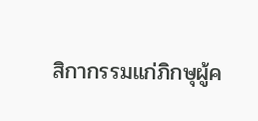สิกากรรมแก่ภิกษุผู้ค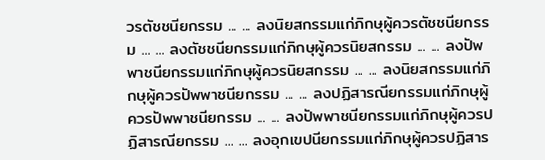วรตัชชนียกรรม ... ... ลงนิยสกรรมแก่ภิกษุผู้ควรตัชชนียกรรม ... ... ลงตัชชนียกรรมแก่ภิกษุผู้ควรนิยสกรรม ... ... ลงปัพพาชนียกรรมแก่ภิกษุผู้ควรนิยสกรรม ... ... ลงนิยสกรรมแก่ภิกษุผู้ควรปัพพาชนียกรรม ... ... ลงปฏิสารณียกรรมแก่ภิกษุผู้ควรปัพพาชนียกรรม ... ... ลงปัพพาชนียกรรมแก่ภิกษุผู้ควรปฏิสารณียกรรม ... ... ลงอุกเขปนียกรรมแก่ภิกษุผู้ควรปฏิสาร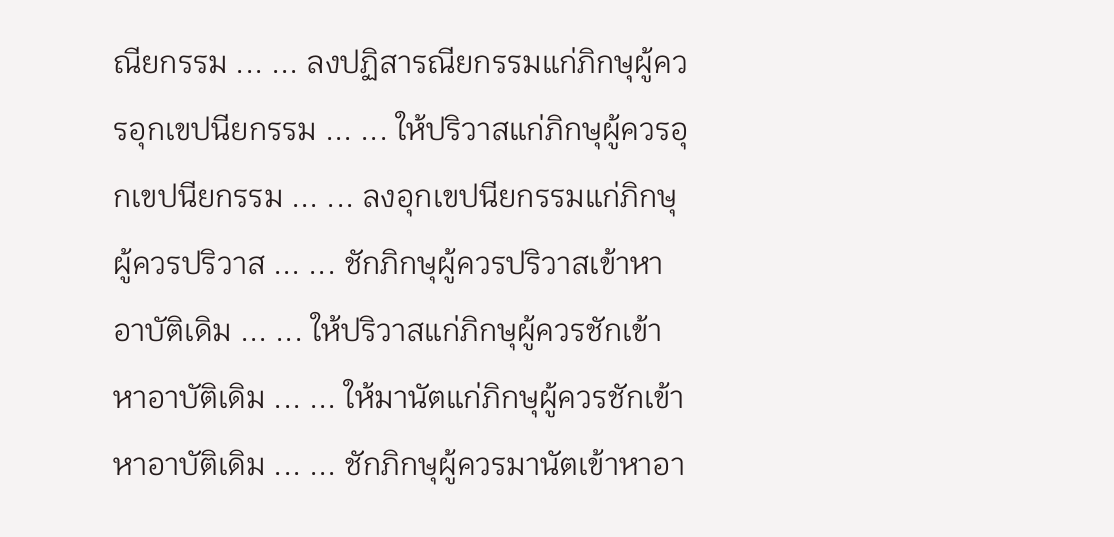ณียกรรม ... ... ลงปฏิสารณียกรรมแก่ภิกษุผู้ควรอุกเขปนียกรรม ... ... ให้ปริวาสแก่ภิกษุผู้ควรอุกเขปนียกรรม ... ... ลงอุกเขปนียกรรมแก่ภิกษุผู้ควรปริวาส ... ... ชักภิกษุผู้ควรปริวาสเข้าหาอาบัติเดิม ... ... ให้ปริวาสแก่ภิกษุผู้ควรชักเข้าหาอาบัติเดิม ... ... ให้มานัตแก่ภิกษุผู้ควรชักเข้าหาอาบัติเดิม ... ... ชักภิกษุผู้ควรมานัตเข้าหาอา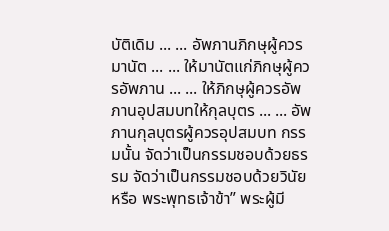บัติเดิม ... ... อัพภานภิกษุผู้ควรมานัต ... ... ให้มานัตแก่ภิกษุผู้ควรอัพภาน ... ... ให้ภิกษุผู้ควรอัพภานอุปสมบทให้กุลบุตร ... ... อัพภานกุลบุตรผู้ควรอุปสมบท กรรมนั้น จัดว่าเป็นกรรมชอบด้วยธรรม จัดว่าเป็นกรรมชอบด้วยวินัยหรือ พระพุทธเจ้าข้า” พระผู้มี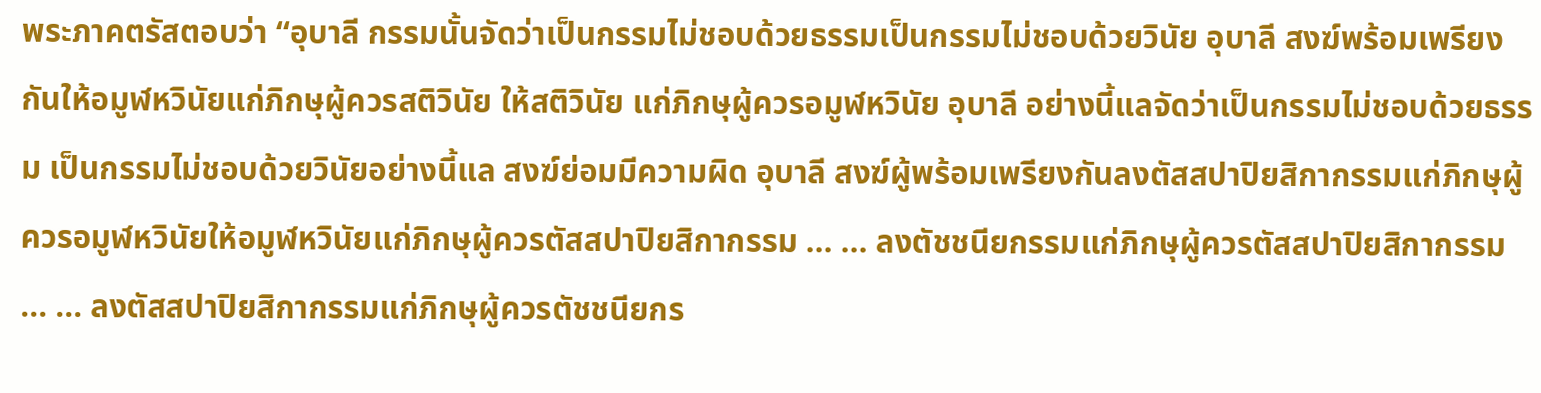พระภาคตรัสตอบว่า “อุบาลี กรรมนั้นจัดว่าเป็นกรรมไม่ชอบด้วยธรรมเป็นกรรมไม่ชอบด้วยวินัย อุบาลี สงฆ์พร้อมเพรียงกันให้อมูฬหวินัยแก่ภิกษุผู้ควรสติวินัย ให้สติวินัย แก่ภิกษุผู้ควรอมูฬหวินัย อุบาลี อย่างนี้แลจัดว่าเป็นกรรมไม่ชอบด้วยธรรม เป็นกรรมไม่ชอบด้วยวินัยอย่างนี้แล สงฆ์ย่อมมีความผิด อุบาลี สงฆ์ผู้พร้อมเพรียงกันลงตัสสปาปิยสิกากรรมแก่ภิกษุผู้ควรอมูฬหวินัยให้อมูฬหวินัยแก่ภิกษุผู้ควรตัสสปาปิยสิกากรรม ... ... ลงตัชชนียกรรมแก่ภิกษุผู้ควรตัสสปาปิยสิกากรรม ... ... ลงตัสสปาปิยสิกากรรมแก่ภิกษุผู้ควรตัชชนียกร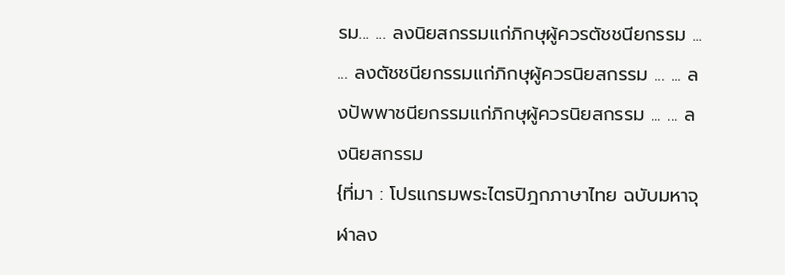รม... ... ลงนิยสกรรมแก่ภิกษุผู้ควรตัชชนียกรรม ... ... ลงตัชชนียกรรมแก่ภิกษุผู้ควรนิยสกรรม ... ... ลงปัพพาชนียกรรมแก่ภิกษุผู้ควรนิยสกรรม ... ... ลงนิยสกรรม
{ที่มา : โปรแกรมพระไตรปิฎกภาษาไทย ฉบับมหาจุฬาลง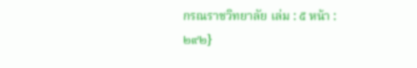กรณราชวิทยาลัย เล่ม : ๕ หน้า : ๒๙๒}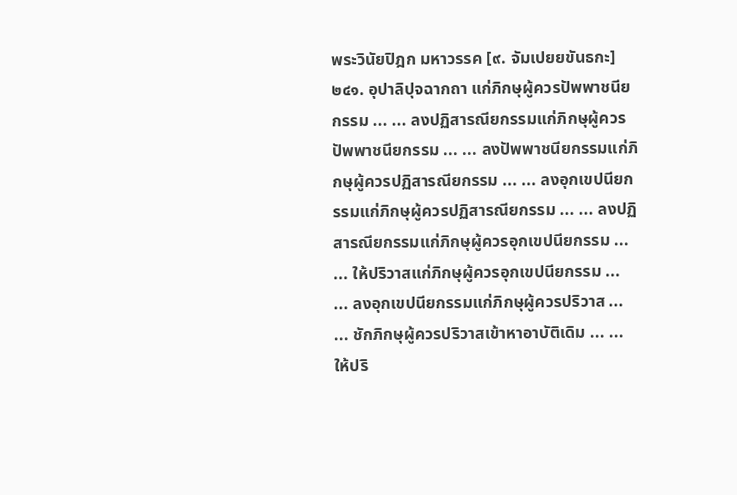พระวินัยปิฎก มหาวรรค [๙. จัมเปยยขันธกะ] ๒๔๑. อุปาลิปุจฉากถา แก่ภิกษุผู้ควรปัพพาชนียกรรม ... ... ลงปฏิสารณียกรรมแก่ภิกษุผู้ควรปัพพาชนียกรรม ... ... ลงปัพพาชนียกรรมแก่ภิกษุผู้ควรปฏิสารณียกรรม ... ... ลงอุกเขปนียกรรมแก่ภิกษุผู้ควรปฏิสารณียกรรม ... ... ลงปฏิสารณียกรรมแก่ภิกษุผู้ควรอุกเขปนียกรรม ... ... ให้ปริวาสแก่ภิกษุผู้ควรอุกเขปนียกรรม ... ... ลงอุกเขปนียกรรมแก่ภิกษุผู้ควรปริวาส ... ... ชักภิกษุผู้ควรปริวาสเข้าหาอาบัติเดิม ... ... ให้ปริ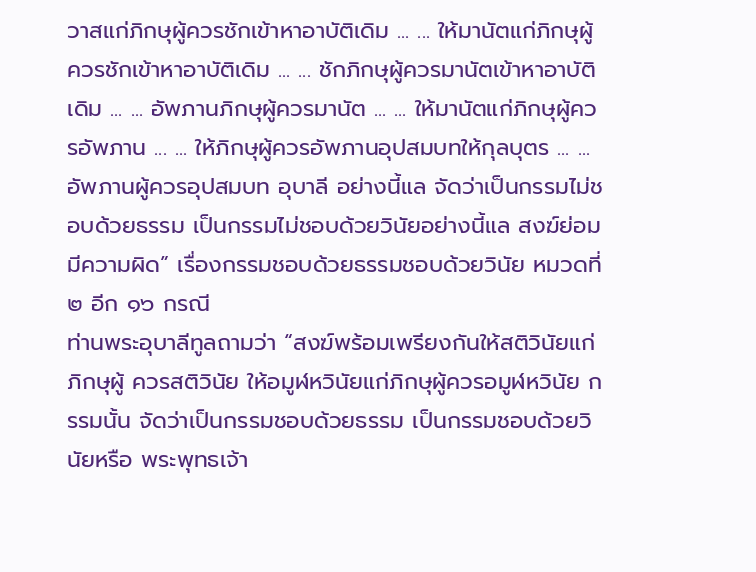วาสแก่ภิกษุผู้ควรชักเข้าหาอาบัติเดิม ... ... ให้มานัตแก่ภิกษุผู้ควรชักเข้าหาอาบัติเดิม ... ... ชักภิกษุผู้ควรมานัตเข้าหาอาบัติเดิม ... ... อัพภานภิกษุผู้ควรมานัต ... ... ให้มานัตแก่ภิกษุผู้ควรอัพภาน ... ... ให้ภิกษุผู้ควรอัพภานอุปสมบทให้กุลบุตร ... ... อัพภานผู้ควรอุปสมบท อุบาลี อย่างนี้แล จัดว่าเป็นกรรมไม่ชอบด้วยธรรม เป็นกรรมไม่ชอบด้วยวินัยอย่างนี้แล สงฆ์ย่อมมีความผิด” เรื่องกรรมชอบด้วยธรรมชอบด้วยวินัย หมวดที่ ๒ อีก ๑๖ กรณี
ท่านพระอุบาลีทูลถามว่า “สงฆ์พร้อมเพรียงกันให้สติวินัยแก่ภิกษุผู้ ควรสติวินัย ให้อมูฬหวินัยแก่ภิกษุผู้ควรอมูฬหวินัย กรรมนั้น จัดว่าเป็นกรรมชอบด้วยธรรม เป็นกรรมชอบด้วยวินัยหรือ พระพุทธเจ้า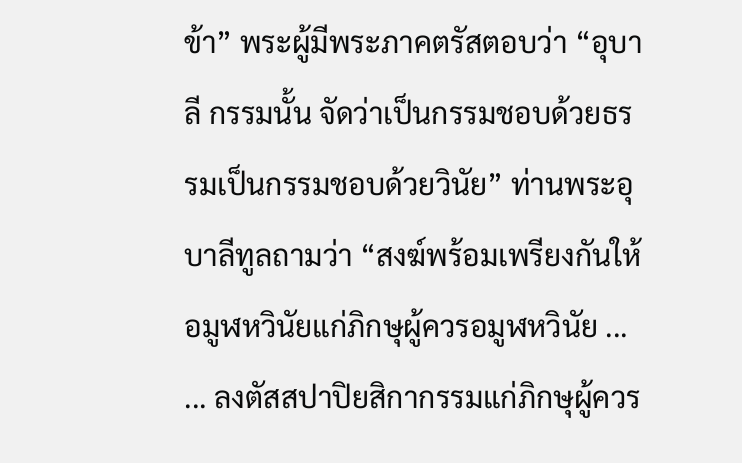ข้า” พระผู้มีพระภาคตรัสตอบว่า “อุบาลี กรรมนั้น จัดว่าเป็นกรรมชอบด้วยธรรมเป็นกรรมชอบด้วยวินัย” ท่านพระอุบาลีทูลถามว่า “สงฆ์พร้อมเพรียงกันให้อมูฬหวินัยแก่ภิกษุผู้ควรอมูฬหวินัย ... ... ลงตัสสปาปิยสิกากรรมแก่ภิกษุผู้ควร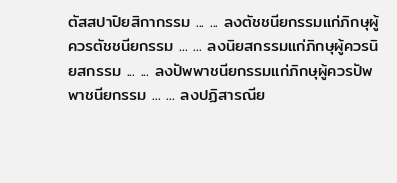ตัสสปาปิยสิกากรรม ... ... ลงตัชชนียกรรมแก่ภิกษุผู้ควรตัชชนียกรรม ... ... ลงนิยสกรรมแก่ภิกษุผู้ควรนิยสกรรม ... ... ลงปัพพาชนียกรรมแก่ภิกษุผู้ควรปัพพาชนียกรรม ... ... ลงปฏิสารณีย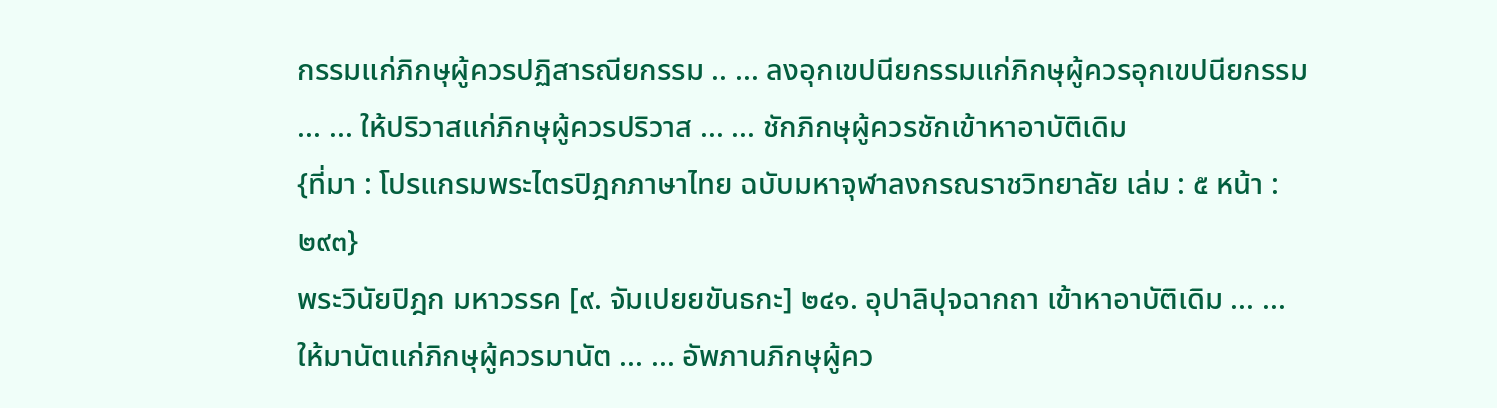กรรมแก่ภิกษุผู้ควรปฏิสารณียกรรม .. ... ลงอุกเขปนียกรรมแก่ภิกษุผู้ควรอุกเขปนียกรรม ... ... ให้ปริวาสแก่ภิกษุผู้ควรปริวาส ... ... ชักภิกษุผู้ควรชักเข้าหาอาบัติเดิม
{ที่มา : โปรแกรมพระไตรปิฎกภาษาไทย ฉบับมหาจุฬาลงกรณราชวิทยาลัย เล่ม : ๕ หน้า : ๒๙๓}
พระวินัยปิฎก มหาวรรค [๙. จัมเปยยขันธกะ] ๒๔๑. อุปาลิปุจฉากถา เข้าหาอาบัติเดิม ... ... ให้มานัตแก่ภิกษุผู้ควรมานัต ... ... อัพภานภิกษุผู้คว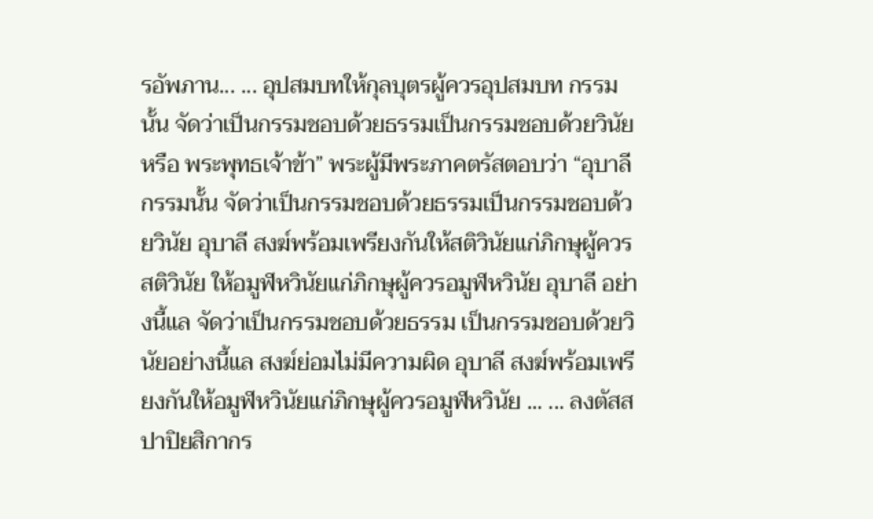รอัพภาน... ... อุปสมบทให้กุลบุตรผู้ควรอุปสมบท กรรมนั้น จัดว่าเป็นกรรมชอบด้วยธรรมเป็นกรรมชอบด้วยวินัยหรือ พระพุทธเจ้าข้า” พระผู้มีพระภาคตรัสตอบว่า “อุบาลี กรรมนั้น จัดว่าเป็นกรรมชอบด้วยธรรมเป็นกรรมชอบด้วยวินัย อุบาลี สงฆ์พร้อมเพรียงกันให้สติวินัยแก่ภิกษุผู้ควรสติวินัย ให้อมูฬหวินัยแก่ภิกษุผู้ควรอมูฬหวินัย อุบาลี อย่างนี้แล จัดว่าเป็นกรรมชอบด้วยธรรม เป็นกรรมชอบด้วยวินัยอย่างนี้แล สงฆ์ย่อมไม่มีความผิด อุบาลี สงฆ์พร้อมเพรียงกันให้อมูฬหวินัยแก่ภิกษุผู้ควรอมูฬหวินัย ... ... ลงตัสสปาปิยสิกากร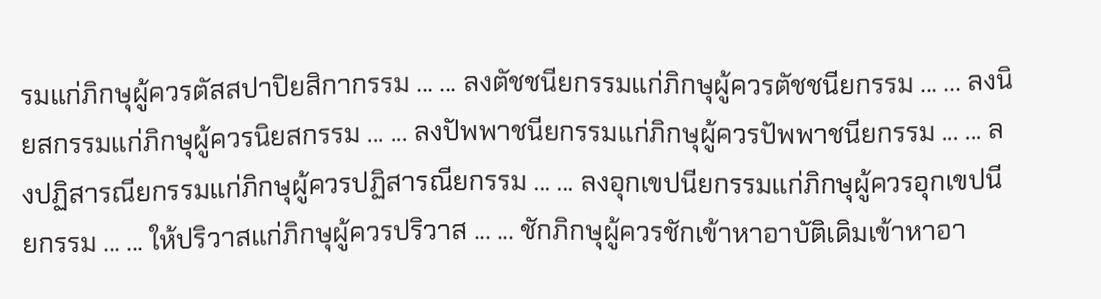รมแก่ภิกษุผู้ควรตัสสปาปิยสิกากรรม ... ... ลงตัชชนียกรรมแก่ภิกษุผู้ควรตัชชนียกรรม ... ... ลงนิยสกรรมแก่ภิกษุผู้ควรนิยสกรรม ... ... ลงปัพพาชนียกรรมแก่ภิกษุผู้ควรปัพพาชนียกรรม ... ... ลงปฏิสารณียกรรมแก่ภิกษุผู้ควรปฏิสารณียกรรม ... ... ลงอุกเขปนียกรรมแก่ภิกษุผู้ควรอุกเขปนียกรรม ... ... ให้ปริวาสแก่ภิกษุผู้ควรปริวาส ... ... ชักภิกษุผู้ควรชักเข้าหาอาบัติเดิมเข้าหาอา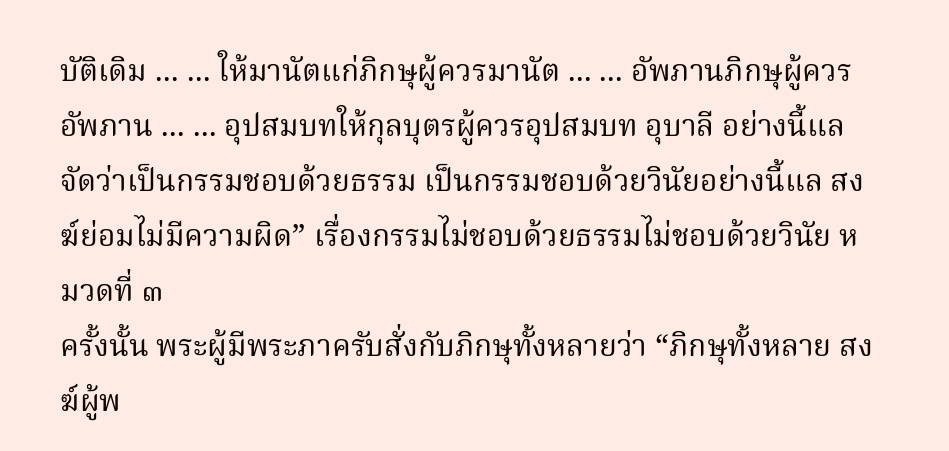บัติเดิม ... ... ให้มานัตแก่ภิกษุผู้ควรมานัต ... ... อัพภานภิกษุผู้ควรอัพภาน ... ... อุปสมบทให้กุลบุตรผู้ควรอุปสมบท อุบาลี อย่างนี้แล จัดว่าเป็นกรรมชอบด้วยธรรม เป็นกรรมชอบด้วยวินัยอย่างนี้แล สงฆ์ย่อมไม่มีความผิด” เรื่องกรรมไม่ชอบด้วยธรรมไม่ชอบด้วยวินัย หมวดที่ ๓
ครั้งนั้น พระผู้มีพระภาครับสั่งกับภิกษุทั้งหลายว่า “ภิกษุทั้งหลาย สงฆ์ผู้พ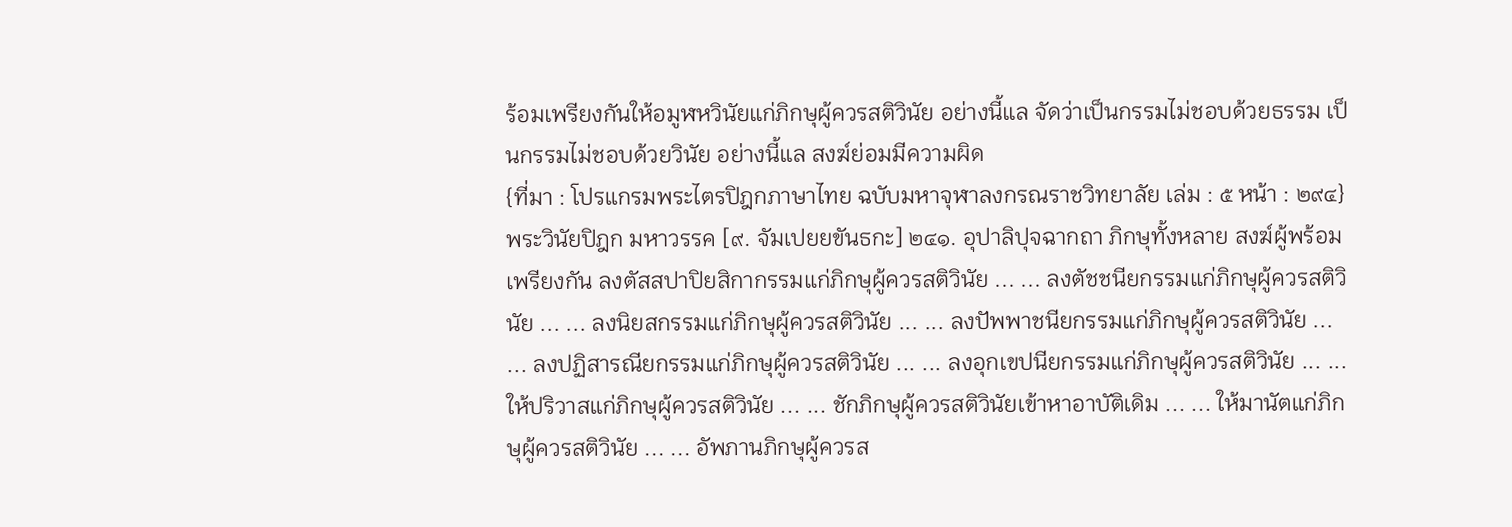ร้อมเพรียงกันให้อมูฬหวินัยแก่ภิกษุผู้ควรสติวินัย อย่างนี้แล จัดว่าเป็นกรรมไม่ชอบด้วยธรรม เป็นกรรมไม่ชอบด้วยวินัย อย่างนี้แล สงฆ์ย่อมมีความผิด
{ที่มา : โปรแกรมพระไตรปิฎกภาษาไทย ฉบับมหาจุฬาลงกรณราชวิทยาลัย เล่ม : ๕ หน้า : ๒๙๔}
พระวินัยปิฎก มหาวรรค [๙. จัมเปยยขันธกะ] ๒๔๑. อุปาลิปุจฉากถา ภิกษุทั้งหลาย สงฆ์ผู้พร้อมเพรียงกัน ลงตัสสปาปิยสิกากรรมแก่ภิกษุผู้ควรสติวินัย ... ... ลงตัชชนียกรรมแก่ภิกษุผู้ควรสติวินัย ... ... ลงนิยสกรรมแก่ภิกษุผู้ควรสติวินัย ... ... ลงปัพพาชนียกรรมแก่ภิกษุผู้ควรสติวินัย ... ... ลงปฏิสารณียกรรมแก่ภิกษุผู้ควรสติวินัย ... ... ลงอุกเขปนียกรรมแก่ภิกษุผู้ควรสติวินัย ... ... ให้ปริวาสแก่ภิกษุผู้ควรสติวินัย ... ... ชักภิกษุผู้ควรสติวินัยเข้าหาอาบัติเดิม ... ... ให้มานัตแก่ภิกษุผู้ควรสติวินัย ... ... อัพภานภิกษุผู้ควรส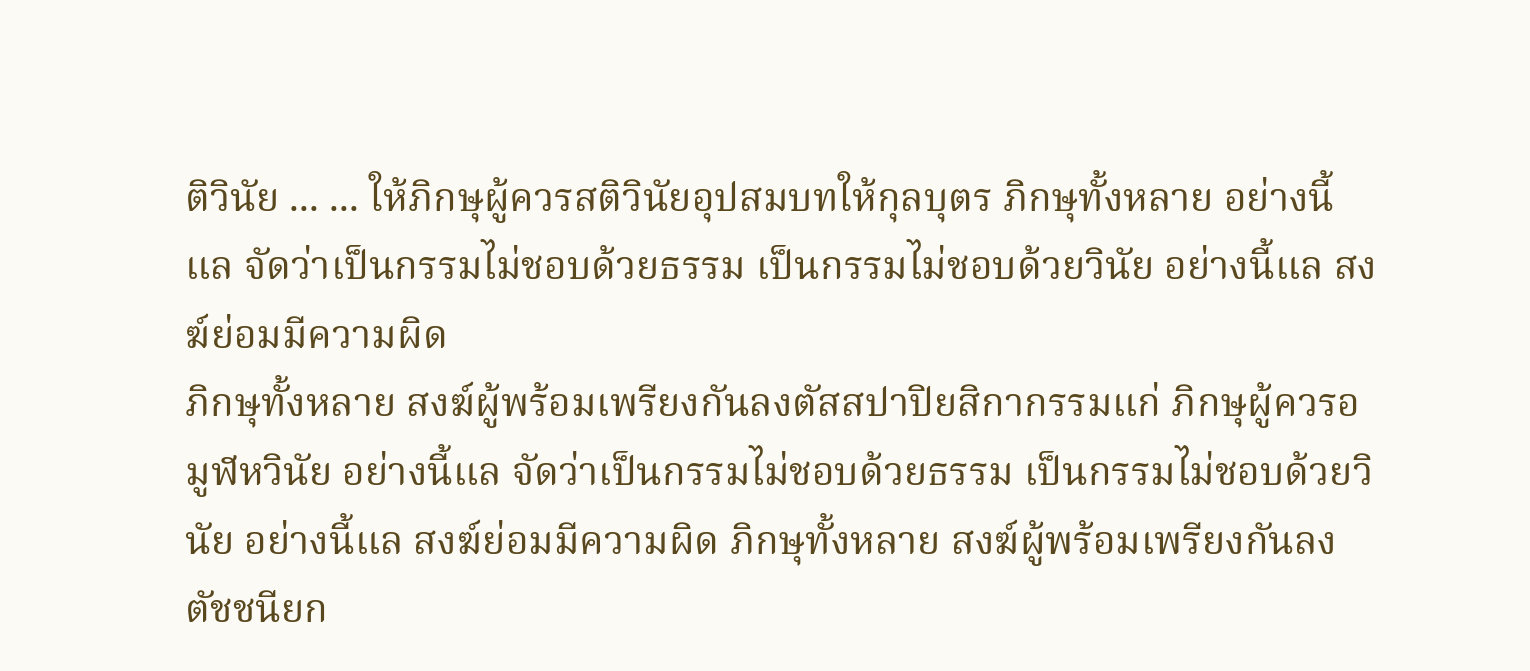ติวินัย ... ... ให้ภิกษุผู้ควรสติวินัยอุปสมบทให้กุลบุตร ภิกษุทั้งหลาย อย่างนี้แล จัดว่าเป็นกรรมไม่ชอบด้วยธรรม เป็นกรรมไม่ชอบด้วยวินัย อย่างนี้แล สงฆ์ย่อมมีความผิด
ภิกษุทั้งหลาย สงฆ์ผู้พร้อมเพรียงกันลงตัสสปาปิยสิกากรรมแก่ ภิกษุผู้ควรอมูฬหวินัย อย่างนี้แล จัดว่าเป็นกรรมไม่ชอบด้วยธรรม เป็นกรรมไม่ชอบด้วยวินัย อย่างนี้แล สงฆ์ย่อมมีความผิด ภิกษุทั้งหลาย สงฆ์ผู้พร้อมเพรียงกันลงตัชชนียก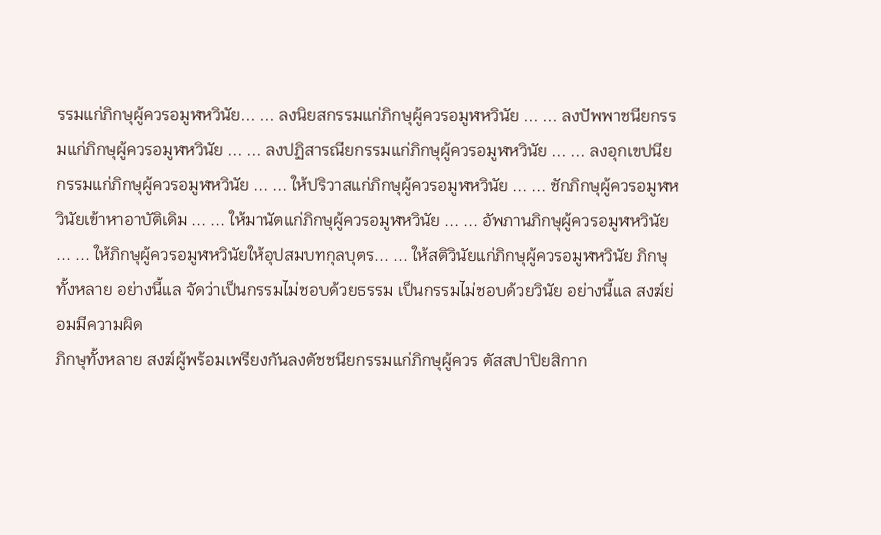รรมแก่ภิกษุผู้ควรอมูฬหวินัย... ... ลงนิยสกรรมแก่ภิกษุผู้ควรอมูฬหวินัย ... ... ลงปัพพาชนียกรรมแก่ภิกษุผู้ควรอมูฬหวินัย ... ... ลงปฏิสารณียกรรมแก่ภิกษุผู้ควรอมูฬหวินัย ... ... ลงอุกเขปนียกรรมแก่ภิกษุผู้ควรอมูฬหวินัย ... ... ให้ปริวาสแก่ภิกษุผู้ควรอมูฬหวินัย ... ... ชักภิกษุผู้ควรอมูฬหวินัยเข้าหาอาบัติเดิม ... ... ให้มานัตแก่ภิกษุผู้ควรอมูฬหวินัย ... ... อัพภานภิกษุผู้ควรอมูฬหวินัย ... ... ให้ภิกษุผู้ควรอมูฬหวินัยให้อุปสมบทกุลบุตร... ... ให้สติวินัยแก่ภิกษุผู้ควรอมูฬหวินัย ภิกษุทั้งหลาย อย่างนี้แล จัดว่าเป็นกรรมไม่ชอบด้วยธรรม เป็นกรรมไม่ชอบด้วยวินัย อย่างนี้แล สงฆ์ย่อมมีความผิด
ภิกษุทั้งหลาย สงฆ์ผู้พร้อมเพรียงกันลงตัชชนียกรรมแก่ภิกษุผู้ควร ตัสสปาปิยสิกาก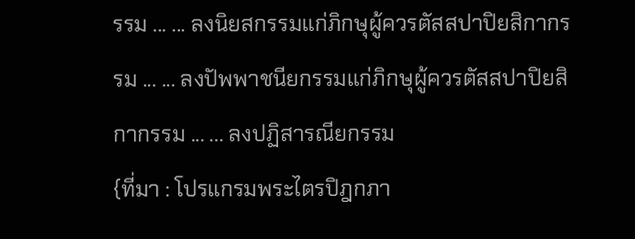รรม ... ... ลงนิยสกรรมแก่ภิกษุผู้ควรตัสสปาปิยสิกากรรม ... ... ลงปัพพาชนียกรรมแก่ภิกษุผู้ควรตัสสปาปิยสิกากรรม ... ... ลงปฏิสารณียกรรม
{ที่มา : โปรแกรมพระไตรปิฎกภา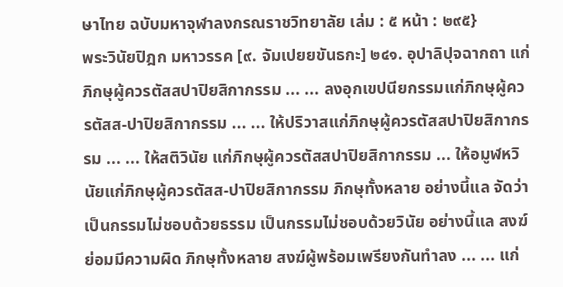ษาไทย ฉบับมหาจุฬาลงกรณราชวิทยาลัย เล่ม : ๕ หน้า : ๒๙๕}
พระวินัยปิฎก มหาวรรค [๙. จัมเปยยขันธกะ] ๒๔๑. อุปาลิปุจฉากถา แก่ภิกษุผู้ควรตัสสปาปิยสิกากรรม ... ... ลงอุกเขปนียกรรมแก่ภิกษุผู้ควรตัสส-ปาปิยสิกากรรม ... ... ให้ปริวาสแก่ภิกษุผู้ควรตัสสปาปิยสิกากรรม ... ... ให้สติวินัย แก่ภิกษุผู้ควรตัสสปาปิยสิกากรรม ... ให้อมูฬหวินัยแก่ภิกษุผู้ควรตัสส-ปาปิยสิกากรรม ภิกษุทั้งหลาย อย่างนี้แล จัดว่าเป็นกรรมไม่ชอบด้วยธรรม เป็นกรรมไม่ชอบด้วยวินัย อย่างนี้แล สงฆ์ย่อมมีความผิด ภิกษุทั้งหลาย สงฆ์ผู้พร้อมเพรียงกันทำลง ... ... แก่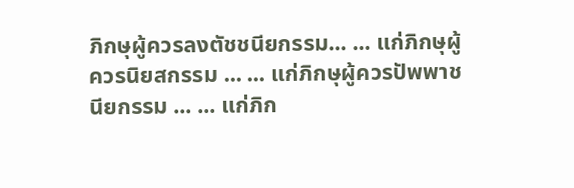ภิกษุผู้ควรลงตัชชนียกรรม... ... แก่ภิกษุผู้ควรนิยสกรรม ... ... แก่ภิกษุผู้ควรปัพพาชนียกรรม ... ... แก่ภิก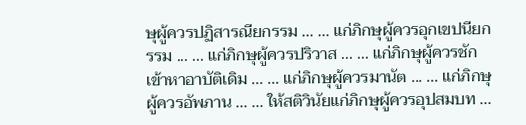ษุผู้ควรปฏิสารณียกรรม ... ... แก่ภิกษุผู้ควรอุกเขปนียกรรม ... ... แก่ภิกษุผู้ควรปริวาส ... ... แก่ภิกษุผู้ควรชักเข้าหาอาบัติเดิม ... ... แก่ภิกษุผู้ควรมานัต ... ... แก่ภิกษุผู้ควรอัพภาน ... ... ให้สติวินัยแก่ภิกษุผู้ควรอุปสมบท ...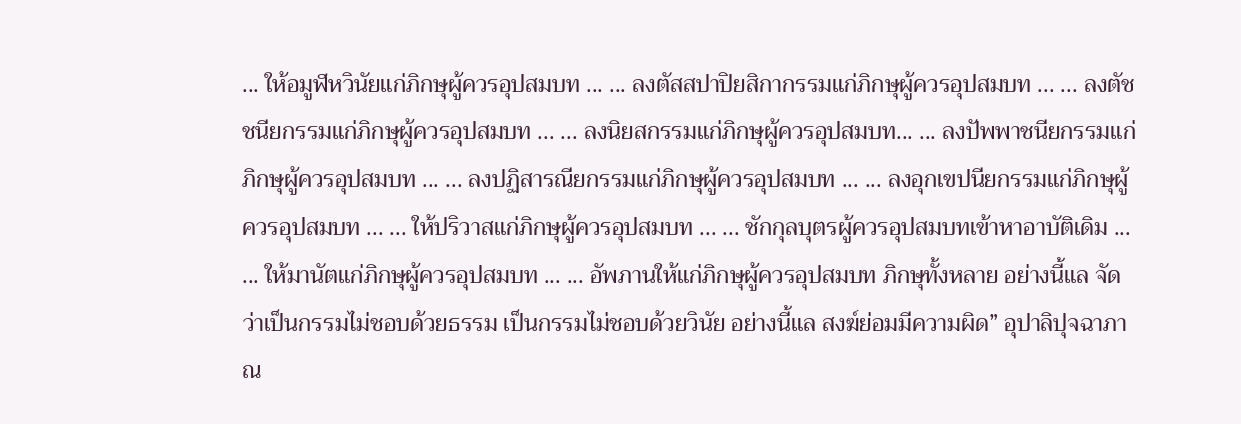... ให้อมูฬหวินัยแก่ภิกษุผู้ควรอุปสมบท ... ... ลงตัสสปาปิยสิกากรรมแก่ภิกษุผู้ควรอุปสมบท ... ... ลงตัชชนียกรรมแก่ภิกษุผู้ควรอุปสมบท ... ... ลงนิยสกรรมแก่ภิกษุผู้ควรอุปสมบท... ... ลงปัพพาชนียกรรมแก่ภิกษุผู้ควรอุปสมบท ... ... ลงปฏิสารณียกรรมแก่ภิกษุผู้ควรอุปสมบท ... ... ลงอุกเขปนียกรรมแก่ภิกษุผู้ควรอุปสมบท ... ... ให้ปริวาสแก่ภิกษุผู้ควรอุปสมบท ... ... ชักกุลบุตรผู้ควรอุปสมบทเข้าหาอาบัติเดิม ... ... ให้มานัตแก่ภิกษุผู้ควรอุปสมบท ... ... อัพภานให้แก่ภิกษุผู้ควรอุปสมบท ภิกษุทั้งหลาย อย่างนี้แล จัดว่าเป็นกรรมไม่ชอบด้วยธรรม เป็นกรรมไม่ชอบด้วยวินัย อย่างนี้แล สงฆ์ย่อมมีความผิด” อุปาลิปุจฉาภาณ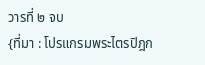วารที่ ๒ จบ
{ที่มา : โปรแกรมพระไตรปิฎก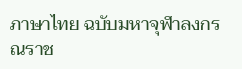ภาษาไทย ฉบับมหาจุฬาลงกรณราช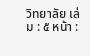วิทยาลัย เล่ม : ๕ หน้า :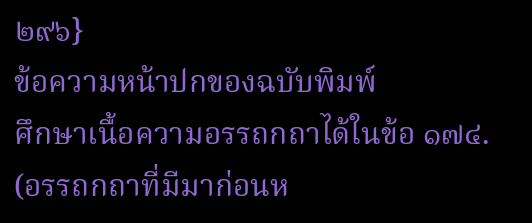๒๙๖}
ข้อความหน้าปกของฉบับพิมพ์
ศึกษาเนื้อความอรรถกถาได้ในข้อ ๑๗๔. (อรรถกถาที่มีมาก่อนห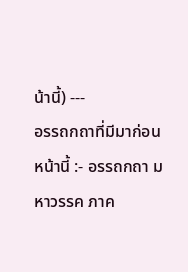น้านี้) ---
อรรถกถาที่มีมาก่อนหน้านี้ :- อรรถกถา มหาวรรค ภาค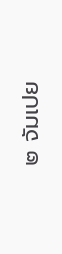๒ จัมเปย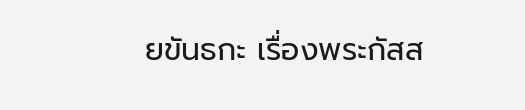ยขันธกะ เรื่องพระกัสส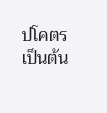ปโคตรเป็นต้น